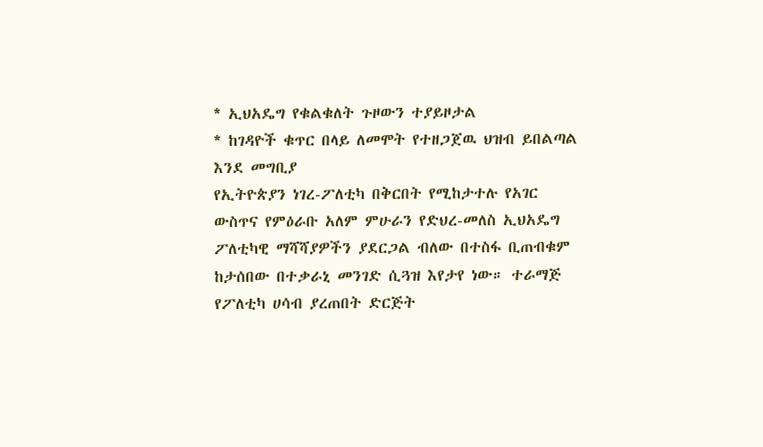* ኢህአዴግ የቁልቁለት ጉዞውን ተያይዞታል
* ከገዳዮች ቁጥር በላይ ለመሞት የተዘጋጀዉ ህዝብ ይበልጣል
እንደ መግቢያ
የኢትዮጵያን ነገረ-ፖለቲካ በቅርበት የሚከታተሉ የአገር ውስጥና የምዕራቡ አለም ምሁራን የድህረ-መለስ ኢህአዴግ ፖለቲካዊ ማሻሻያዎችን ያደርጋል ብለው በተስፋ ቢጠብቁም ከታሰበው በተቃራኒ መንገድ ሲጓዝ እየታየ ነው። ተራማጅ የፖለቲካ ሀሳብ ያረጠበት ድርጅት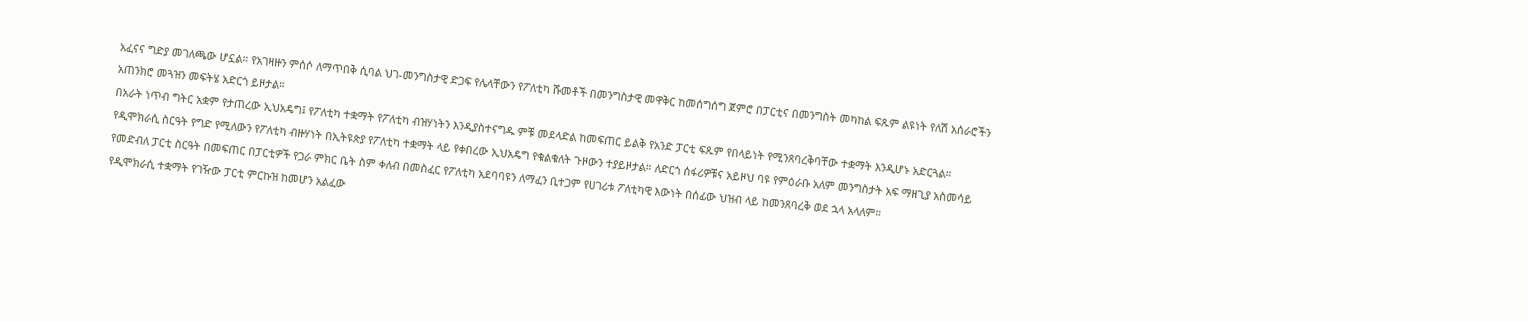አፈናና ግድያ መገለጫው ሆኗል። የአገዛዙን ምሰሶ ለማጥበቅ ሲባል ህገ-መንግስታዊ ድጋፍ የሌላቸውን የፖለቲካ ሹመቶች በመንግስታዊ መዋቅር ከመሰግሰግ ጀምሮ በፓርቲና በመንግስት መካከል ፍጹም ልዩነት የለሽ አሰራሮችን አጠንክሮ መጓዝን መፍትሄ አድርጎ ይዞታል።
በአራት ነጥብ ግትር አቋም የታጠረው ኢህአዴግ፤ የፖለቲካ ተቋማት የፖለቲካ ብዝሃነትን እንዲያስተናግዱ ምቹ መደላድል ከመፍጠር ይልቅ የአንድ ፓርቲ ፍጹም የበላይነት የሚንጸባረቅባቸው ተቋማት እንዲሆኑ አድርጓል። የዲሞክራሲ ስርዓት የግድ የሚለውን የፖለቲካ ብዙሃነት በኢትዩጵያ የፖለቲካ ተቋማት ላይ የቀበረው ኢህአዴግ የቁልቁለት ጉዞውን ተያይዞታል። ለድርጎ ሰፋሪዎቹና አይዞህ ባዩ የምዕራቡ አለም መንግስታት አፍ ማዘጊያ አስመሳይ የመድብለ ፓርቲ ስርዓት በመፍጠር በፓርቲዎች የጋራ ምክር ቤት ስም ቀለብ በመስፈር የፖለቲካ አደባባዩን ለማፈን ቢተጋም የሀገሪቱ ፖለቲካዊ እውነት በሰፊው ህዝብ ላይ ከመንጸባረቅ ወደ ኋላ አላለም።
የዲሞክራሲ ተቋማት የገዥው ፓርቲ ምርኩዝ ከመሆን አልፈው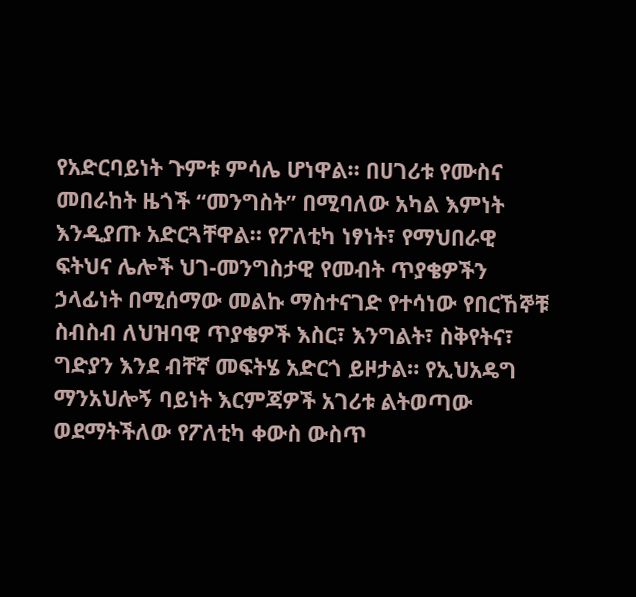የአድርባይነት ጉምቱ ምሳሌ ሆነዋል። በሀገሪቱ የሙስና መበራከት ዜጎች “መንግስት” በሚባለው አካል እምነት እንዲያጡ አድርጓቸዋል። የፖለቲካ ነፃነት፣ የማህበራዊ ፍትህና ሌሎች ህገ-መንግስታዊ የመብት ጥያቄዎችን ኃላፊነት በሚሰማው መልኩ ማስተናገድ የተሳነው የበርኸኞቹ ስብስብ ለህዝባዊ ጥያቄዎች እስር፣ እንግልት፣ ስቅየትና፣ ግድያን እንደ ብቸኛ መፍትሄ አድርጎ ይዞታል። የኢህአዴግ ማንአህሎኝ ባይነት እርምጃዎች አገሪቱ ልትወጣው ወደማትችለው የፖለቲካ ቀውስ ውስጥ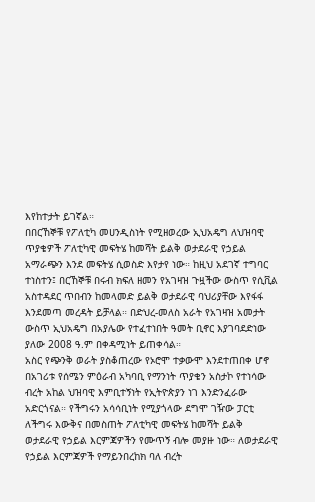እየከተታት ይገኛል።
በበርኸኞቹ የፖለቲካ መሀንዲስነት የሚዘወረው ኢህአዴግ ለህዝባዊ ጥያቄዎች ፖለቲካዊ መፍትሄ ከመሻት ይልቅ ወታደራዊ የኃይል አማራጭን እንደ መፍትሄ ሲወስድ እየታየ ነው። ከዚህ አደገኛ ተግባር ተነስተን፤ በርኸኞቹ በሩብ ክፍለ ዘመን የአገዛዝ ጉዟችው ውስጥ የሲቪል አስተዳደር ጥበብን ከመላመድ ይልቅ ወታደራዊ ባህሪያቸው እየፋፋ እንደመጣ መረዳት ይቻላል። በድህረ-መለስ አራት የአገዛዝ አመታት ውስጥ ኢህአዴግ በአያሌው የተፈተነበት ዓመት ቢኖር እያገባደድነው ያለው 2008 ዓ.ም በቀዳሚነት ይጠቀሳል።
አስር የጭንቅ ወራት ያስቆጠረው የኦሮሞ ተቃውሞ እንደተጠበቀ ሆኖ በአገሪቱ የሰሜን ምዕራብ አካባቢ የማንነት ጥያቄን አስታኮ የተነሳው ብረት አከል ህዝባዊ እምቢተኝነት የኢትዮጵያን ነገ እንድንፈራው አድርጎናል። የችግሩን አሳሳቢነት የሚያጎላው ደግሞ ገዥው ፓርቲ ለችግሩ እውቅና በመስጠት ፖለቲካዊ መፍትሄ ከመሻት ይልቅ ወታደራዊ የኃይል እርምጃዎችን የሙጥኝ ብሎ መያዙ ነው። ለወታደራዊ የኃይል እርምጃዎች የማይንበረከክ ባለ ብረት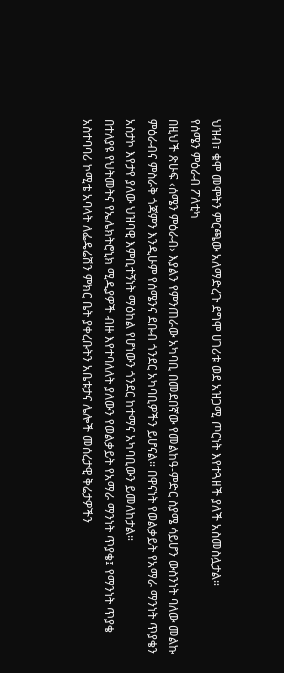ህዝብ፣ ቁሞ መሞትን ምርጫው አለማድረጉ ደግሞ ሀገሪቱ ወደ አዝጋሚ ጦርነት እየተጓዘች ያለች አስመስሏታል።
የሰሜን ምዕራብ ፖለቲካ
በዚህች ጽሁፍ ‹ሰሜን ምዕራብ› እያልን የምንጠራው አካባቢ በመደበኛው የመልከዓ-ምድር ስያሜ ሳይሆን ውስንነት ባለው መልኩ ምዕራብና ምስራቅ ጎጃምን እንዲሁም የሰሜንና ደቡብ ጎንደር አካባቢዎችን ይሆናል። በዋናነት የወልቃይት የአማራ ማንነት ጥያቄን አስታኮ እየታየ ያለው ህዝባዊ እምቢተኝነት ማዕከል የሆነውን ጎንደር ከተማና አካባቢውን ይመለከታል።
በተለያዩ የህትመትና የኤሌክትሮኒክ ሚዲያዎች ብዙ እየተባለለት ያለውን የወልቃይት የአማራ ማንነት ጥያቄ፤ የማንነት ጥያቄ አስተባባሪ ኮሚቴ አባላት ለፌዴሬሽን ምክር ቤት ያቀረቡትን አቤቱታና ሌሎች መሰረታዊ ቅሬታዎችን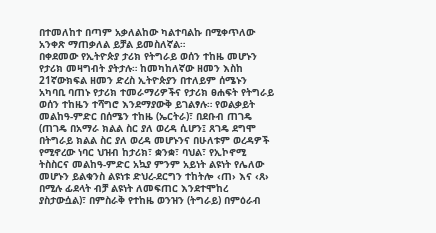በተመለከተ በጣም አቃለልከው ካልተባልኩ በሚቀጥለው አንቀጽ ማጠቃለል ይቻል ይመስለኛል።
በቀደመው የኢትዮጵያ ታሪክ የትግራይ ወሰን ተከዜ መሆኑን የታሪክ መዛግብት ያትታሉ። ከመካከለኛው ዘመን እስከ 21ኛውክፍል ዘመን ድረስ ኢትዮጵያን በተለይም ሰሜኑን አካባቢ ባጠኑ የታሪክ ተመራማሪዎችና የታሪክ ፀሐፍት የትግራይ ወሰን ተከዜን ተሻግሮ እንደማያውቅ ይገልፃሉ። የወልቃይት መልከዓ-ምድር በሰሜን ተከዜ (ኤርትራ)፣ በደቡብ ጠገዴ (ጠገዴ በአማራ ክልል ስር ያለ ወረዳ ሲሆን፤ ጸገዴ ደግሞ በትግራይ ክልል ስር ያለ ወረዳ መሆኑንና በሁለቱም ወረዳዎች የሚኖረው ነባር ህዝብ ከታሪክ፣ ቋንቋ፣ ባህል፣ የኢኮኖሚ ትስስርና መልከዓ-ምድር አኳያ ምንም አይነት ልዩነት የሌለው መሆኑን ይልቁንስ ልዩነቱ ድህረ-ደርግን ተከትሎ ‹ጠ› እና ‹ጸ› በሚሉ ፊደላት ብቻ ልዩነት ለመፍጠር እንደተሞከረ ያስታውሷል)፣ በምስራቅ የተከዜ ወንዝን (ትግራይ) በምዕራብ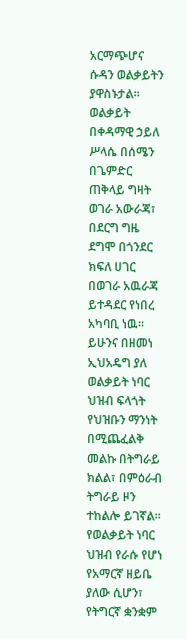አርማጭሆና ሱዳን ወልቃይትን ያዋስኑታል። ወልቃይት በቀዳማዊ ኃይለ ሥላሴ በሰሜን በጌምድር ጠቅላይ ግዛት ወገራ አውራጃ፣ በደርግ ግዜ ደግሞ በጎንደር ክፍለ ሀገር በወገራ አዉራጃ ይተዳደር የነበረ አካባቢ ነዉ። ይሁንና በዘመነ ኢህአዴግ ያለ ወልቃይት ነባር ህዝብ ፍላጎት የህዝቡን ማንነት በሚጨፈልቅ መልኩ በትግራይ ክልል፣ በምዕራብ ትግራይ ዞን ተከልሎ ይገኛል። የወልቃይት ነባር ህዝብ የራሱ የሆነ የአማርኛ ዘይቤ ያለው ሲሆን፣ የትግርኛ ቋንቋም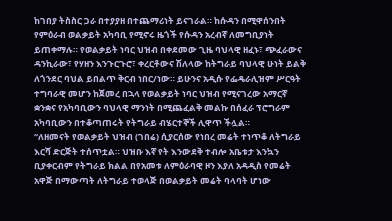ከገበያ ትስስር ጋራ በተያያዘ በተጨማሪነት ይናገራል። ከሱዳን በሚዋሰንበት የምዕራብ ወልቃይት አካባቢ የሚኖሩ ዜጎች የሱዳን አረብኛ ለመግቢያነት ይጠቀማሉ። የወልቃይት ነባር ህዝብ በቀደመው ጊዜ ባህላዊ ዘፈኑ፣ ጭፈራውና ዳንኪራው፣ የሃዘን እንጉርጉሮ፣ ቀረርቶውና ሽለላው ከትግራይ ባህላዊ ሁነት ይልቅ ለጎንደር ባህል ይበልጥ ቅርብ ነበር/ነው። ይሁንና አዲሱ የፌዴራሊዝም ሥርዓት ተግባራዊ መሆን ከጀመረ በኋላ የወልቃይት ነባር ህዝብ የሚናገረው አማርኛ ቋንቋና የአካባቢውን ባህላዊ ማንነት በሚጨፈልቅ መልኩ በሰፈራ ፕሮግራም አካባቢውን በተቆጣጠሩት የትግራይ ብሄርተኞች ሊዋጥ ችሏል።
“ለዘመናት የወልቃይት ህዝብ (ገበሬ) ሲያርሰው የነበረ መሬት ተነጥቆ ለትግራይ እርሻ ድርጅት ተሰጥቷል። ህዝቡ እኛ የት እንውደቅ ተብሎ አቤቱታ እንኳን ቢያቀርብም የትግራይ ክልል በየአመቱ ለምዕራባዊ ዞን እያለ አዳዲስ የመሬት አዋጅ በማውጣት ለትግራይ ተወላጅ በወልቃይት መሬት ባላባት ሆነው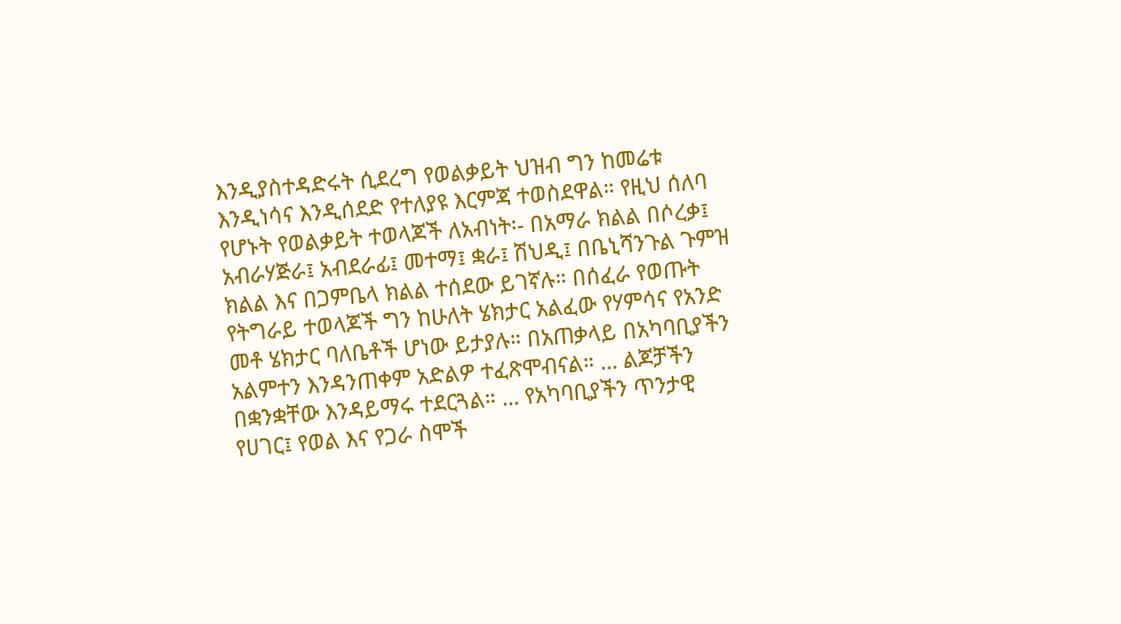እንዲያስተዳድሩት ሲደረግ የወልቃይት ህዝብ ግን ከመሬቱ እንዲነሳና እንዲሰደድ የተለያዩ እርምጃ ተወስደዋል። የዚህ ሰለባ የሆኑት የወልቃይት ተወላጆች ለአብነት፡- በአማራ ክልል በሶረቃ፤ አብራሃጅራ፤ አብደራፊ፤ መተማ፤ ቋራ፤ ሽህዲ፤ በቤኒሻንጉል ጉምዝ ክልል እና በጋምቤላ ክልል ተሰደው ይገኛሉ። በሰፈራ የወጡት የትግራይ ተወላጆች ግን ከሁለት ሄክታር አልፈው የሃምሳና የአንድ መቶ ሄክታር ባለቤቶች ሆነው ይታያሉ። በአጠቃላይ በአካባቢያችን አልምተን እንዳንጠቀም አድልዎ ተፈጽሞብናል። … ልጆቻችን በቋንቋቸው እንዳይማሩ ተደርጓል። … የአካባቢያችን ጥንታዊ የሀገር፤ የወል እና የጋራ ስሞች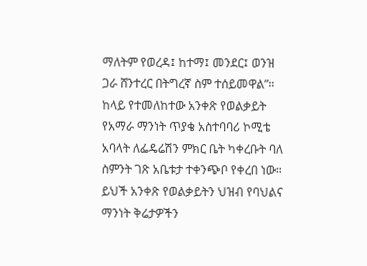ማለትም የወረዳ፤ ከተማ፤ መንደር፤ ወንዝ ጋራ ሸንተረር በትግረኛ ስም ተሰይመዋል”።
ከላይ የተመለከተው አንቀጽ የወልቃይት የአማራ ማንነት ጥያቄ አስተባባሪ ኮሚቴ አባላት ለፌዴሬሽን ምክር ቤት ካቀረቡት ባለ ስምንት ገጽ አቤቱታ ተቀንጭቦ የቀረበ ነው። ይህች አንቀጽ የወልቃይትን ህዝብ የባህልና ማንነት ቅሬታዎችን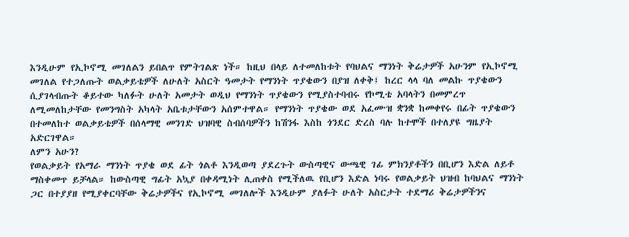እንዲሁም የኢኮኖሚ መገለልን ይበልጥ የምትገልጽ ነች። ከዚህ በላይ ለተመለከቱት የባህልና ማንነት ቅሬታዎች አሁንም የኢኮኖሚ መገለል የተጋለጡት ወልቃይቴዎች ለሁለት አስርት ዓመታት የማንነት ጥያቄውን በያዝ ለቀቅ፤ ከረር ላላ ባለ መልኩ ጥያቄውን ሲያገላብጡት ቆይተው ካለፉት ሁለት አመታት ወዲህ የማንነት ጥያቄውን የሚያስተባብሩ የኮሚቴ አባላትን በመምረጥ ለሚመለከታቸው የመንግስት አካላት አቤቱታቸውን አሰምተዋል። የማንነት ጥያቄው ወደ አፈሙዝ ቋንቋ ከመቀየሩ በፊት ጥያቄውን በተመለከተ ወልቃይቴዎች በሰላማዊ መንገድ ህዝባዊ ስብሰባዎችን ከሽንፋ እስከ ጎንደር ድረስ ባሉ ከተሞች በተለያዩ ግዜያት አድርገዋል።
ለምን አሁን?
የወልቃይት የአማራ ማንነት ጥያቄ ወደ ፊት ጎልቶ እንዲወጣ ያደረጉት ውስጣዊና ውጫዊ ገፊ ምክንያቶችን በቢሆን እድል ለይቶ ማስቀመጥ ይቻላል። ከውስጣዊ ግፊት አኳያ በቀዳሚነት ሊጠቀስ የሚችለዉ የቢሆን እድል ነባሩ የወልቃይት ህዝብ ከባህልና ማንነት ጋር በተያያዘ የሚያቀርባቸው ቅሬታዎችና የኢኮኖሚ መገለሎች እንዲሁም ያለፉት ሁለት አስርታት ተደማሪ ቅሬታዎችንና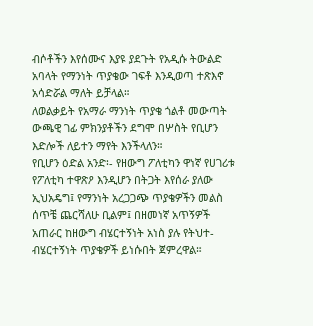ብሶቶችን እየሰሙና እያዩ ያደጉት የአዲሱ ትውልድ አባላት የማንነት ጥያቄው ገፍቶ እንዲወጣ ተጽእኖ አሳድሯል ማለት ይቻላል።
ለወልቃይት የአማራ ማንነት ጥያቄ ጎልቶ መውጣት ውጫዊ ገፊ ምክንያቶችን ደግሞ በሦስት የቢሆን እድሎች ለይተን ማየት እንችላለን።
የቢሆን ዕድል አንድ፡- የዘውግ ፖለቲካን ዋነኛ የሀገሪቱ የፖለቲካ ተዋጽዖ እንዲሆን በትጋት እየሰራ ያለው ኢህአዴግ፤ የማንነት አረጋጋጭ ጥያቄዎችን መልስ ሰጥቼ ጨርሻለሁ ቢልም፤ በዘመነኛ አጥኝዎች አጠራር ከዘውግ ብሄርተኝነት አነስ ያሉ የትህተ-ብሄርተኝነት ጥያቄዎች ይነሱበት ጀምረዋል።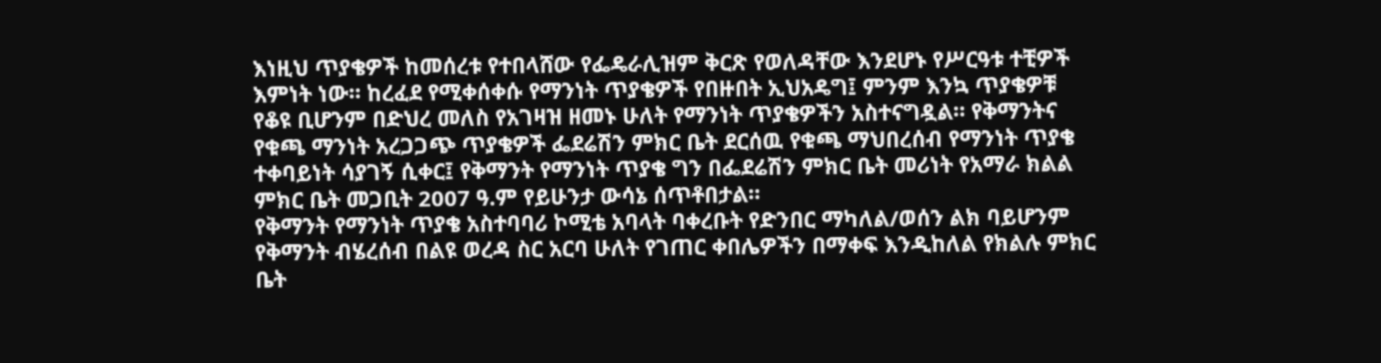እነዚህ ጥያቄዎች ከመሰረቱ የተበላሸው የፌዴራሊዝም ቅርጽ የወለዳቸው እንደሆኑ የሥርዓቱ ተቺዎች እምነት ነው። ከረፈደ የሚቀሰቀሱ የማንነት ጥያቄዎች የበዙበት ኢህአዴግ፤ ምንም እንኳ ጥያቄዎቹ የቆዩ ቢሆንም በድህረ መለስ የአገዛዝ ዘመኑ ሁለት የማንነት ጥያቄዎችን አስተናግዷል። የቅማንትና የቁጫ ማንነት አረጋጋጭ ጥያቄዎች ፌደሬሽን ምክር ቤት ደርሰዉ የቁጫ ማህበረሰብ የማንነት ጥያቄ ተቀባይነት ሳያገኝ ሲቀር፤ የቅማንት የማንነት ጥያቄ ግን በፌደሬሽን ምክር ቤት መሪነት የአማራ ክልል ምክር ቤት መጋቢት 2007 ዓ.ም የይሁንታ ውሳኔ ሰጥቶበታል።
የቅማንት የማንነት ጥያቄ አስተባባሪ ኮሚቴ አባላት ባቀረቡት የድንበር ማካለል/ወሰን ልክ ባይሆንም የቅማንት ብሄረሰብ በልዩ ወረዳ ስር አርባ ሁለት የገጠር ቀበሌዎችን በማቀፍ እንዲከለል የክልሉ ምክር ቤት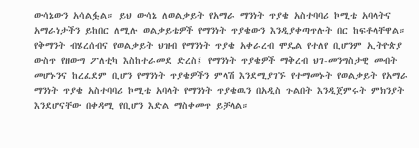ውሳኔውን አሳልፏል። ይህ ውሳኔ ለወልቃይት የአማራ ማንነት ጥያቄ አስተባባሪ ኮሚቴ አባላትና አማራነታችን ይከበር ለሚሉ ወልቃይቴዎች የማንነት ጥያቄውን እንዲያቀጣጥሉት በር ከፍቶላቸዋል። የቅማንት ብሄረሰብና የወልቃይት ህዝብ የማንነት ጥያቄ አቀራረብ ሞዴል የተለየ ቢሆንም ኢትዮጵያ ውስጥ የዘውግ ፖለቲካ እስከተራመደ ድረስ፤ የማንነት ጥያቄዎች ማቅረብ ህገ-መንግስታዊ መብት መሆኑንና ከረፈደም ቢሆን የማንነት ጥያቄዎችን ምላሽ እንደሚያገኙ የተማመኑት የወልቃይት የአማራ ማንነት ጥያቄ አስተባባሪ ኮሚቴ አባላት የማንነት ጥያቄዉን በአዲስ ጉልበት እንዲጀምሩት ምክንያት እንደሆናቸው በቀዳሚ የቢሆን እድል ማስቀመጥ ይቻላል።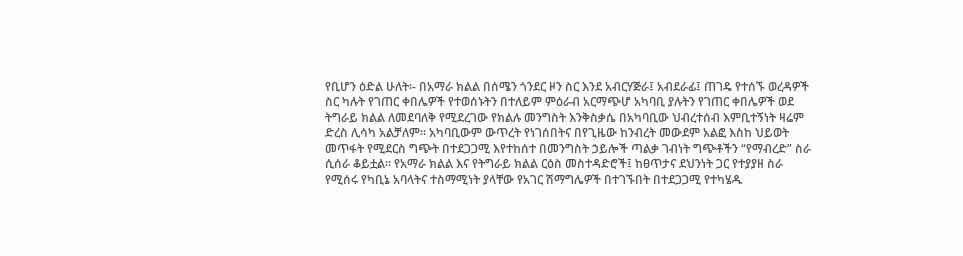የቢሆን ዕድል ሁለት፡- በአማራ ክልል በሰሜን ጎንደር ዞን ስር እንደ አብርሃጅራ፤ አብደራፊ፤ ጠገዴ የተሰኙ ወረዳዎች ስር ካሉት የገጠር ቀበሌዎች የተወሰኑትን በተለይም ምዕራብ አርማጭሆ አካባቢ ያሉትን የገጠር ቀበሌዎች ወደ ትግራይ ክልል ለመደባለቅ የሚደረገው የክልሉ መንግስት እንቅስቃሴ በአካባቢው ህብረተሰብ እምቢተኝነት ዛሬም ድረስ ሊሳካ አልቻለም። አካባቢውም ውጥረት የነገሰበትና በየጊዜው ከንብረት መውደም አልፎ እስከ ህይወት መጥፋት የሚደርስ ግጭት በተደጋጋሚ እየተከሰተ በመንግስት ኃይሎች ጣልቃ ገብነት ግጭቶችን “የማብረድ” ስራ ሲሰራ ቆይቷል። የአማራ ክልል እና የትግራይ ክልል ርዕስ መስተዳድሮች፤ ከፀጥታና ደህንነት ጋር የተያያዘ ስራ የሚሰሩ የካቢኔ አባላትና ተስማሚነት ያላቸው የአገር ሽማግሌዎች በተገኙበት በተደጋጋሚ የተካሄዱ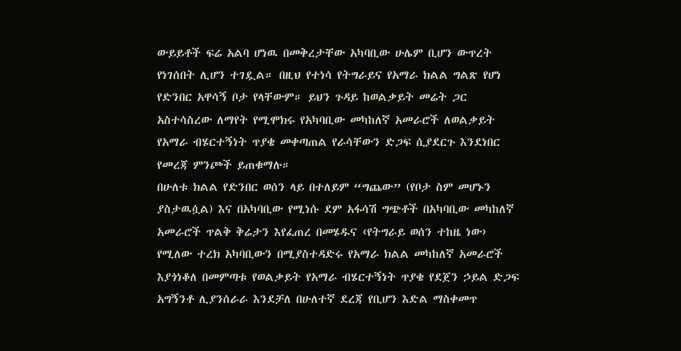ውይይቶች ፍሬ አልባ ሆነዉ በመቅረታቸው አካባቢው ሁሌም ቢሆን ውጥረት የነገሰበት ሊሆን ተገዷል። በዚህ የተነሳ የትግራይና የአማራ ክልል ግልጽ የሆነ የድንበር አዋሳኝ ቦታ የላቸውም። ይህን ጉዳይ ከወልቃይት መሬት ጋር አስተሳስረው ለማየት የሚሞክሩ የአካባቢው መካከለኛ አመራሮች ለወልቃይት የአማራ ብሄርተኝነት ጥያቄ መቀጣጠል የራሳቸውን ድጋፍ ሲያደርጉ እንደነበር የመረጃ ምንጮች ይጠቁማሉ።
በሁለቱ ክልል የድንበር ወሰን ላይ በተለይም “ግጨው” (የቦታ ስም መሆኑን ያስታዉሷል) እና በአካባቢው የሚነሱ ደም አፋሳሽ ግጭቶች በአካባቢው መካከለኛ አመራሮች ጥልቅ ቅሬታን እየፈጠረ በመሄዱና ‹የትግራይ ወሰን ተከዜ ነው› የሚለው ተረክ አካባቢውን በሚያስተዳድሩ የአማራ ክልል መካከለኛ አመራሮች እያጎነቆለ በመምጣቱ የወልቃይት የአማራ ብሄርተኝነት ጥያቄ የደጀን ኃይል ድጋፍ አግኝንቶ ሊያንሰራራ እንደቻለ በሁለተኛ ደረጃ የቢሆን እድል ማስቀመጥ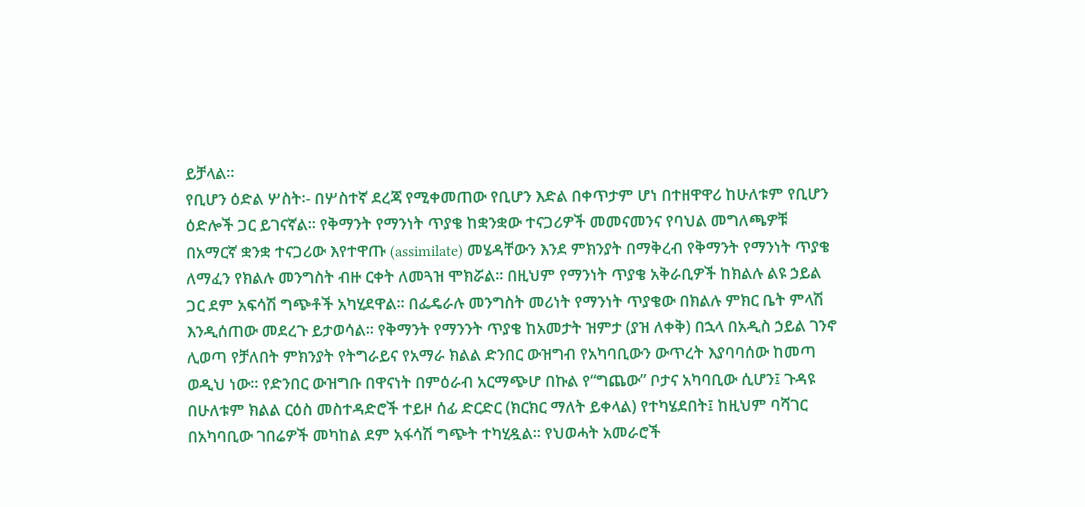ይቻላል።
የቢሆን ዕድል ሦስት፡- በሦስተኛ ደረጃ የሚቀመጠው የቢሆን እድል በቀጥታም ሆነ በተዘዋዋሪ ከሁለቱም የቢሆን ዕድሎች ጋር ይገናኛል። የቅማንት የማንነት ጥያቄ ከቋንቋው ተናጋሪዎች መመናመንና የባህል መግለጫዎቹ በአማርኛ ቋንቋ ተናጋሪው እየተዋጡ (assimilate) መሄዳቸውን እንደ ምክንያት በማቅረብ የቅማንት የማንነት ጥያቄ ለማፈን የክልሉ መንግስት ብዙ ርቀት ለመጓዝ ሞክሯል። በዚህም የማንነት ጥያቄ አቅራቢዎች ከክልሉ ልዩ ኃይል ጋር ደም አፍሳሽ ግጭቶች አካሂደዋል። በፌዴራሉ መንግስት መሪነት የማንነት ጥያቄው በክልሉ ምክር ቤት ምላሽ እንዲሰጠው መደረጉ ይታወሳል። የቅማንት የማንንት ጥያቄ ከአመታት ዝምታ (ያዝ ለቀቅ) በኋላ በአዲስ ኃይል ገንኖ ሊወጣ የቻለበት ምክንያት የትግራይና የአማራ ክልል ድንበር ውዝግብ የአካባቢውን ውጥረት እያባባሰው ከመጣ ወዲህ ነው። የድንበር ውዝግቡ በዋናነት በምዕራብ አርማጭሆ በኩል የ“ግጨው” ቦታና አካባቢው ሲሆን፤ ጉዳዩ በሁለቱም ክልል ርዕስ መስተዳድሮች ተይዞ ሰፊ ድርድር (ክርክር ማለት ይቀላል) የተካሄደበት፤ ከዚህም ባሻገር በአካባቢው ገበሬዎች መካከል ደም አፋሳሽ ግጭት ተካሂዷል። የህወሓት አመራሮች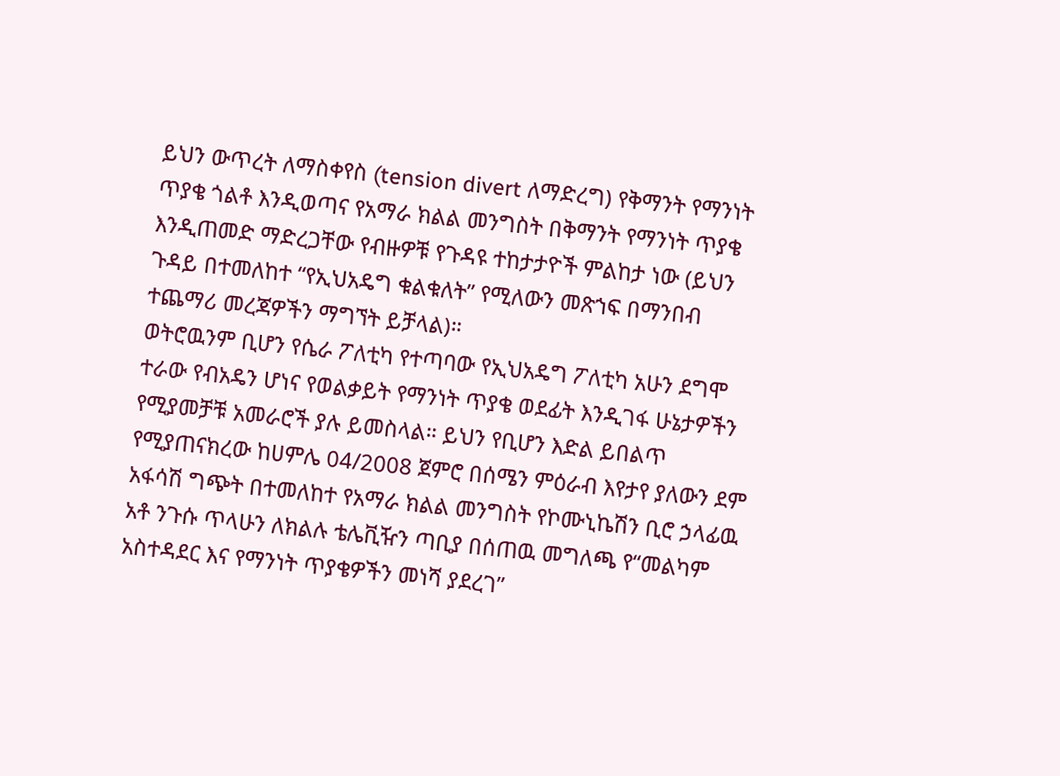ይህን ውጥረት ለማስቀየስ (tension divert ለማድረግ) የቅማንት የማንነት ጥያቄ ጎልቶ እንዲወጣና የአማራ ክልል መንግስት በቅማንት የማንነት ጥያቄ እንዲጠመድ ማድረጋቸው የብዙዎቹ የጉዳዩ ተከታታዮች ምልከታ ነው (ይህን ጉዳይ በተመለከተ “የኢህአዴግ ቁልቁለት” የሚለውን መጽኀፍ በማንበብ ተጨማሪ መረጃዎችን ማግኘት ይቻላል)።
ወትሮዉንም ቢሆን የሴራ ፖለቲካ የተጣባው የኢህአዴግ ፖለቲካ አሁን ደግሞ ተራው የብአዴን ሆነና የወልቃይት የማንነት ጥያቄ ወደፊት እንዲገፋ ሁኔታዎችን የሚያመቻቹ አመራሮች ያሉ ይመስላል። ይህን የቢሆን እድል ይበልጥ የሚያጠናክረው ከሀምሌ 04/2008 ጀምሮ በሰሜን ምዕራብ እየታየ ያለውን ደም አፋሳሽ ግጭት በተመለከተ የአማራ ክልል መንግስት የኮሙኒኬሽን ቢሮ ኃላፊዉ አቶ ንጉሱ ጥላሁን ለክልሉ ቴሌቪዥን ጣቢያ በሰጠዉ መግለጫ የ“መልካም አስተዳደር እና የማንነት ጥያቄዎችን መነሻ ያደረገ”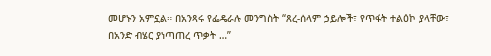መሆኑን አምኗል። በአንጻሩ የፌዴራሉ መንግስት “ጸረ-ሰላም ኃይሎች፣ የጥፋት ተልዕኮ ያላቸው፣ በአንድ ብሄር ያነጣጠረ ጥቃት …”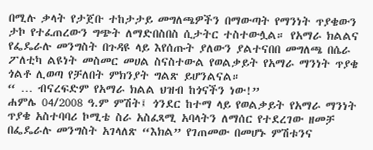በሚሉ ቃላት የታጀቡ ተከታታይ መግለጫዎችን በማውጣት የማንነት ጥያቄውን ታኮ የተፈጠረውን ግጭት ለማድበስበስ ሲታትር ተስተውሏል። የአማራ ክልልና የፌዴራሉ መንግስት በጉዳዩ ላይ እየሰጡት ያለውን ያልተናበበ መግለጫ በሴራ ፖለቲካ ልዩነት መስመር መሀል ስናስተውል የወልቃይት የአማራ ማንነት ጥያቄ ጎልቶ ሊወጣ የቻለበት ምክንያት ግልጽ ይሆንልናል።
“ … ብናረፍድም የአማራ ክልል ህዝብ ከጎናችን ነው!”
ሐምሌ 04/2008 ዓ.ም ምሽት፤ ጎንደር ከተማ ላይ የወልቃይት የአማራ ማንነት ጥያቄ አስተባባሪ ኮሚቴ ስራ አስፈጻሚ አባላትን ለማሰር የተደረገው ዘመቻ በፌዴራሉ መንግስት አገላለጽ “እክል” የገጠመው በመሆኑ ምሽቱንና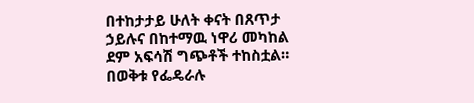በተከታታይ ሁለት ቀናት በጸጥታ ኃይሉና በከተማዉ ነዋሪ መካከል ደም አፍሳሽ ግጭቶች ተከስቷል። በወቅቱ የፌዴራሉ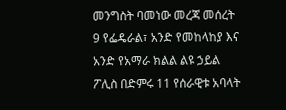መንግስት ባመነው መረጃ መሰረት 9 የፌዴራል፣ አንድ የመከላከያ እና አንድ የአማራ ክልል ልዩ ኃይል ፖሊስ በድምሩ 11 የሰራዊቱ አባላት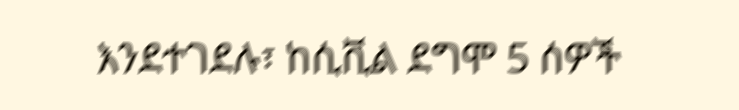እንደተገደሉ፣ ከሲቪል ደግሞ 5 ሰዎች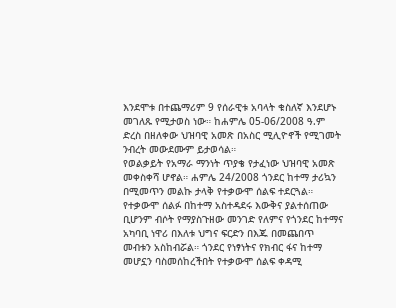እንደሞቱ በተጨማሪም 9 የሰራዊቱ አባላት ቁስለኛ እንደሆኑ መገለጹ የሚታወስ ነው። ከሐምሌ 05-06/2008 ዓ.ም ድረስ በዘለቀው ህዝባዊ አመጽ በአስር ሚሊዮኖች የሚገመት ንብረት መውደሙም ይታወሳል።
የወልቃይት የአማራ ማንነት ጥያቄ የታፈነው ህዝባዊ አመጽ መቀስቀሻ ሆኖል። ሐምሌ 24/2008 ጎንደር ከተማ ታሪኳን በሚመጥን መልኩ ታላቅ የተቃውሞ ሰልፍ ተደርጓል። የተቃውሞ ሰልፉ በከተማ አስተዳደሩ እውቅና ያልተሰጠው ቢሆንም ብሶት የማያስጉዘው መንገድ የለምና የጎንደር ከተማና አካባቢ ነዋሪ በእለቱ ህግና ፍርድን በእጁ በመጨበጥ መብቱን አስከብሯል። ጎንደር የነፃነትና የክብር ፋና ከተማ መሆኗን ባስመሰከረችበት የተቃውሞ ሰልፍ ቀዳሚ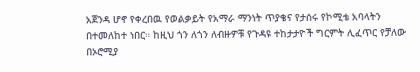አጀንዳ ሆኖ የቀረበዉ የወልቃይት የአማራ ማንነት ጥያቄና የታሰሩ የኮሚቴ አባላትን በተመለከተ ነበር። ከዚህ ጎን ለጎን ለብዙዎቹ የጉዳዩ ተከታታዮች ግርምት ሊፈጥር የቻለው በኦሮሚያ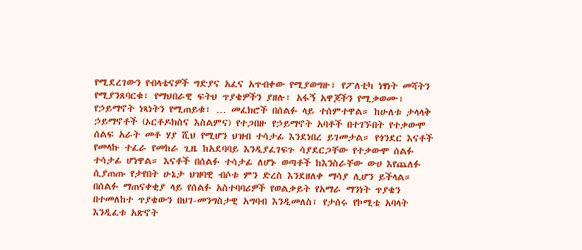የሚደረገውን የብላቴናዎች ግድያና አፈና አጥብቀው የሚያወግዙ፣ የፖለቲካ ነፃነት መሻትን የሚያንጸባርቁ፣ የማህበራዊ ፍትህ ጥያቄዎችን ያዘሉ፣ አፋኝ አዋጆችን የሚቃወሙ፣ የኃይማኖት ነጻነትን የሚጠይቁ፣ … መፈክሮች በሰልፉ ላይ ተሰምተዋል። ከሁለቱ ታላላቅ ኃይማኖቶች (ኦርቶዶክስና እስልምና) የተጋበዙ የኃይማኖት አባቶች በተገኙበት የተቃውሞ ሰልፍ አራት መቶ ሃያ ሺህ የሚሆን ህዝብ ተሳታፊ እንደነበረ ይገመታል። የጎንደር እናቶች የመላኩ ተፈራ የመከራ ጊዜ ከአደባባይ እንዲያፈገፍጉ ሳያደርጋቸው የተቃውሞ ሰልፉ ተሳታፊ ሆነዋል። እናቶች በሰልፉ ተሳታፊ ለሆኑ ወጣቶች ከእንስራቸው ውሀ እየጨለፉ ሲያጠጡ የታየበት ሁኔታ ህዝባዊ ብሶቱ ምን ድረስ እንደዘለቀ ማሳያ ሊሆን ይችላል። በሰልፉ ማጠናቀቂያ ላይ የሰልፉ አስተባባሪዎች የወልቃይት የአማራ ማንነት ጥያቄን በተመለከተ ጥያቄውን በህገ-መንግስታዊ አግባብ እንዲመለስ፣ የታሰሩ የኮሚቴ አባላት እንዲፈቱ አጽኖት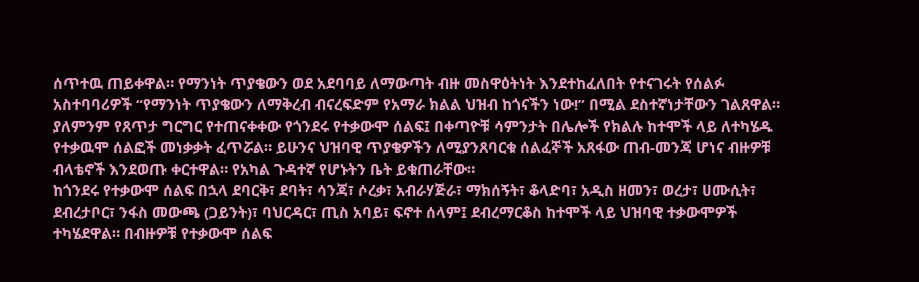ሰጥተዉ ጠይቀዋል። የማንነት ጥያቄውን ወደ አደባባይ ለማውጣት ብዙ መስዋዕትነት እንደተከፈለበት የተናገሩት የሰልፉ አስተባባሪዎች “የማንነት ጥያቄውን ለማቅረብ ብናረፍድም የአማራ ክልል ህዝብ ከጎናችን ነው!” በሚል ደስተኛነታቸውን ገልጸዋል። ያለምንም የጸጥታ ግርግር የተጠናቀቀው የጎንደሩ የተቃውሞ ሰልፍ፤ በቀጣዮቹ ሳምንታት በሌሎች የክልሉ ከተሞች ላይ ለተካሄዱ የተቃዉሞ ሰልፎች መነቃቃት ፈጥሯል። ይሁንና ህዝባዊ ጥያቄዎችን ለሚያንጸባርቁ ሰልፈኞች አጸፋው ጠብ-መንጃ ሆነና ብዙዎቹ ብላቴኖች እንደወጡ ቀርተዋል። የአካል ጉዳተኛ የሆኑትን ቤት ይቁጠራቸው።
ከጎንደሩ የተቃውሞ ሰልፍ በኋላ ደባርቅ፣ ደባት፣ ሳንጃ፣ ሶረቃ፣ አብራሃጅራ፣ ማክሰኝት፣ ቆላድባ፣ አዲስ ዘመን፣ ወረታ፣ ሀሙሲት፣ ደብረታቦር፣ ንፋስ መውጫ (ጋይንት)፣ ባህርዳር፣ ጢስ አባይ፣ ፍኖተ ሰላም፤ ደብረማርቆስ ከተሞች ላይ ህዝባዊ ተቃውሞዎች ተካሄደዋል። በብዙዎቹ የተቃውሞ ሰልፍ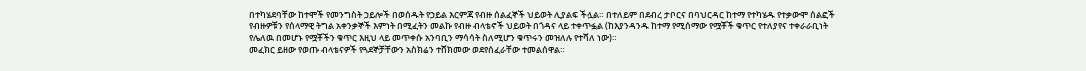በተካሄደባቸው ከተሞች የመንግስት ኃይሎች በወሰዱት የኃይል እርምጃ የብዙ ሰልፈኞች ህይወት ሊያልፍ ችሏል። በተለይም በደብረ ታቦርና በባህርዳር ከተማ የተካሄዱ የተቃውሞ ሰልፎች የብዙዎቹን የሰላማዊ ትግል አቀንቃኞች እምነት በሚፈትን መልኩ የብዙ ብላቴኖች ህይወት በጎዳና ላይ ተቀጥፏል (ከእያንዳንዱ ከተማ የሚሰማው የሟቾች ቁጥር የተለያየና ተቀራራቢነት የሌለዉ በመሆኑ የሟቾችን ቁጥር እዚህ ላይ መጥቀሱ አንባቢን ማሳሳት ስለሚሆን ቁጥሩን መዝለሉ የተሻለ ነው)።
መፈክር ይዘው የወጡ ብላቴናዎች የጓደኞቻቸውን አስክሬን ተሸክመው ወደየሰፈራቸው ተመልሰዋል።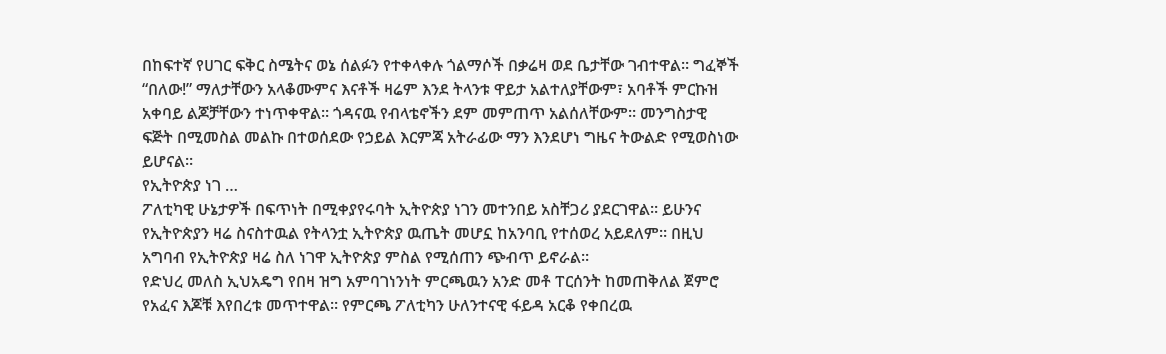በከፍተኛ የሀገር ፍቅር ስሜትና ወኔ ሰልፉን የተቀላቀሉ ጎልማሶች በቃሬዛ ወደ ቤታቸው ገብተዋል። ግፈኞች “በለው!” ማለታቸውን አላቆሙምና እናቶች ዛሬም እንደ ትላንቱ ዋይታ አልተለያቸውም፣ አባቶች ምርኩዝ አቀባይ ልጆቻቸውን ተነጥቀዋል። ጎዳናዉ የብላቴኖችን ደም መምጠጥ አልሰለቸውም። መንግስታዊ ፍጅት በሚመስል መልኩ በተወሰደው የኃይል እርምጃ አትራፊው ማን እንደሆነ ግዜና ትውልድ የሚወስነው ይሆናል።
የኢትዮጵያ ነገ …
ፖለቲካዊ ሁኔታዎች በፍጥነት በሚቀያየሩባት ኢትዮጵያ ነገን መተንበይ አስቸጋሪ ያደርገዋል። ይሁንና የኢትዮጵያን ዛሬ ስናስተዉል የትላንቷ ኢትዮጵያ ዉጤት መሆኗ ከአንባቢ የተሰወረ አይደለም። በዚህ አግባብ የኢትዮጵያ ዛሬ ስለ ነገዋ ኢትዮጵያ ምስል የሚሰጠን ጭብጥ ይኖራል።
የድህረ መለስ ኢህአዴግ የበዛ ዝግ አምባገነንነት ምርጫዉን አንድ መቶ ፐርሰንት ከመጠቅለል ጀምሮ የአፈና እጆቹ እየበረቱ መጥተዋል። የምርጫ ፖለቲካን ሁለንተናዊ ፋይዳ አርቆ የቀበረዉ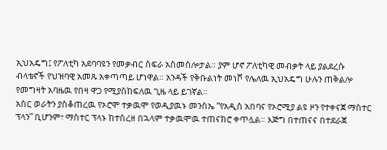ኢህአዴግ፤ የፖለቲካ አደባባዩን የመቃብር ስፍራ አስመስሎታል። ያም ሆኖ ፖለቲካዊ መብቃት ላይ ያልደረሱ ብላቴኖች የህዝባዊ አመጹ አቀጣጣይ ሆነዋል። አንዳች የቅቡልነት መነሾ የሌለዉ ኢህአዴግ ሁሉን ጠቅልሎ የመግዛት አባዜዉ የበዛ ዋጋ የሚያስከፍለዉ ጊዜ ላይ ይገኛል።
አስር ወራትን ያስቆጠረዉ የኦሮሞ ተቃዉሞ የወዲያዉኑ መንስኤ “የአዲስ አበባና የኦሮሚያ ልዩ ዞን የተቀናጀ ማስተር ፕላን” ቢሆንም፣ ማስተር ፕላኑ ከተሰረዘ በኋላም ተቃዉሞዉ ተጠናክሮ ቀጥሏል። እጅግ በተጠናና በተደራጀ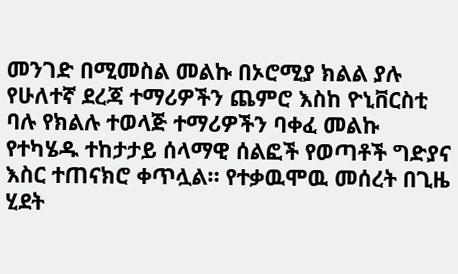መንገድ በሚመስል መልኩ በኦሮሚያ ክልል ያሉ የሁለተኛ ደረጃ ተማሪዎችን ጨምሮ እስከ ዮኒቨርስቲ ባሉ የክልሉ ተወላጅ ተማሪዎችን ባቀፈ መልኩ የተካሄዱ ተከታታይ ሰላማዊ ሰልፎች የወጣቶች ግድያና እስር ተጠናክሮ ቀጥሏል። የተቃዉሞዉ መሰረት በጊዜ ሂደት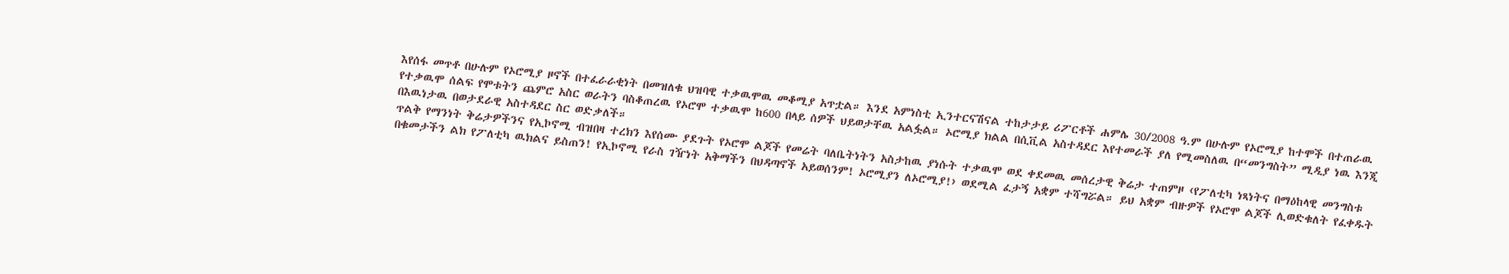እየሰፋ መጥቶ በሁሉም የኦሮሚያ ዞኖች በተፈራራቂነት በመዝለቁ ህዝባዊ ተቃዉሞዉ መቆሚያ አጥቷል። እንደ አምነስቲ ኢንተርናሽናል ተከታታይ ሪፖርቶች ሐምሌ 30/2008 ዓ.ም በሁሉም የኦሮሚያ ከተሞች በተጠራዉ የተቃዉሞ ሰልፍ የሞቱትን ጨምሮ አስር ወራትን ባስቆጠረዉ የኦሮሞ ተቃዉሞ ከ600 በላይ ሰዎች ህይወታቸዉ አልፏል። ኦሮሚያ ክልል በሲቪል አስተዳደር እየተመራች ያለ የሚመስለዉ በ“መንግስት” ሚዲያ ነዉ እንጂ በእዉነታዉ በወታደራዊ አስተዳደር ስር ወድቃለች።
ጥልቅ የማንነት ቅሬታዎችንና የኢኮኖሚ ብዝበዛ ተረክን እየሰሙ ያደጉት የኦሮሞ ልጆች የመሬት ባለቤትነትን አስታከዉ ያነሱት ተቃዉሞ ወደ ቀደመዉ መሰረታዊ ቅሬታ ተጠምዞ ‹የፖለቲካ ነጻነትና በማዕከላዊ መንግስቱ በቁመታችን ልክ የፖለቲካ ዉክልና ይስጠን! የኢኮኖሚ የራስ ገዥነት አቅማችን በህዳጣኖች አይወሰንም! ኦሮሚያን ለኦሮሚያ!› ወደሚል ፈታኝ አቋም ተሻግሯል። ይህ አቋም ብዙዎች የኦሮሞ ልጆች ሊወድቁለት የፈቀዱት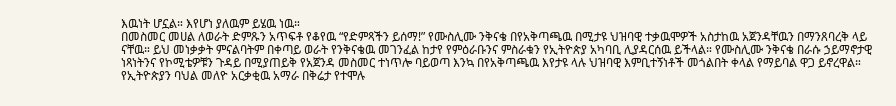እዉነት ሆኗል። እየሆነ ያለዉም ይሄዉ ነዉ።
በመስመር መሀል ለወራት ድምጹን አጥፍቶ የቆየዉ “የድምጻችን ይሰማ!” የሙስሊሙ ንቅናቄ በየአቅጣጫዉ በሚታዩ ህዝባዊ ተቃዉሞዎች አስታከዉ አጀንዳቸዉን በማንጸባረቅ ላይ ናቸዉ። ይህ መነቃቃት ምናልባትም በቀጣይ ወራት የንቅናቄዉ መገንፈል ከታየ የምዕራቡንና ምስራቁን የኢትዮጵያ አካባቢ ሊያዳርሰዉ ይችላል። የሙስሊሙ ንቅናቄ በራሱ ኃይማኖታዊ ነጻነትንና የኮሚቴዎቹን ጉዳይ በሚያጠይቅ የአጀንዳ መስመር ተነጥሎ ባይወጣ እንኳ በየአቅጣጫዉ እየታዩ ላሉ ህዝባዊ እምቢተኝነቶች መጎልበት ቀላል የማይባል ዋጋ ይኖረዋል።
የኢትዮጵያን ባህል መለዮ አርቃቂዉ አማራ በቅሬታ የተሞሉ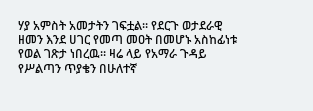ሃያ አምስት አመታትን ገፍቷል። የደርጉ ወታደራዊ ዘመን እንደ ሀገር የመጣ መዐት በመሆኑ አስከፊነቱ የወል ገጽታ ነበረዉ። ዛሬ ላይ የአማራ ጉዳይ የሥልጣን ጥያቄን በሁለተኛ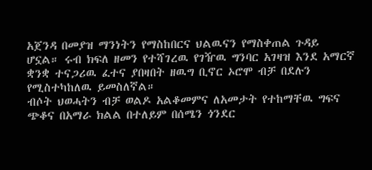አጀንዳ በመያዝ ማንነትን የማስከበርና ህልዉናን የማስቀጠል ጉዳይ ሆኗል። ሩብ ክፍለ ዘመን የተሻገረዉ የገዥዉ ግንባር አገዛዝ እንደ አማርኛ ቋንቋ ተናጋሪዉ ፈተና ያበዛበት ዘዉግ ቢኖር ኦሮሞ ብቻ በደሉን የሚስተካከለዉ ይመስለኛል።
ብሶት ህወሓትን ብቻ ወልዶ አልቆመምና ለአመታት የተከማቸዉ ግፍና ጭቆና በአማራ ክልል በተለይም በሰሜን ጎንደር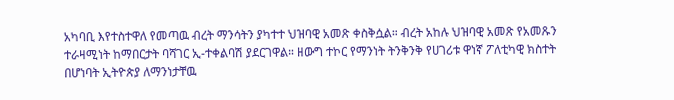አካባቢ እየተስተዋለ የመጣዉ ብረት ማንሳትን ያካተተ ህዝባዊ አመጽ ቀስቅሷል። ብረት አከሉ ህዝባዊ አመጽ የአመጹን ተራዛሚነት ከማበርታት ባሻገር ኢ-ተቀልባሽ ያደርገዋል። ዘውግ ተኮር የማንነት ትንቅንቅ የሀገሪቱ ዋነኛ ፖለቲካዊ ክስተት በሆነባት ኢትዮጵያ ለማንነታቸዉ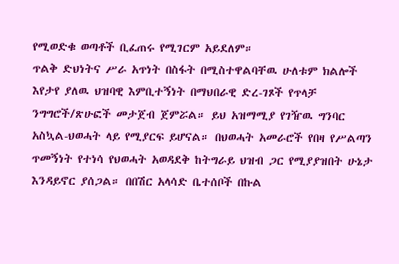የሚወድቁ ወጣቶች ቢፈጠሩ የሚገርም አይደለም።
ጥልቅ ድህነትና ሥራ አጥነት በስፋት በሚስተዋልባቸዉ ሁለቱም ክልሎች እየታየ ያለዉ ህዝባዊ እምቢተኝነት በማህበራዊ ድረ-ገጾች የጥላቻ ንግግሮች/ጽሁፎች መታጀብ ጀምሯል። ይህ አዝማሚያ የገዥዉ ግንባር አስኳል-ህወሓት ላይ የሚያርፍ ይሆናል። በህወሓት አመራሮች የበዛ የሥልጣን ጥመኝነት የተነሳ የህወሓት አወዳደቅ ከትግራይ ህዝብ ጋር የሚያያዝበት ሁኔታ እንዳይኖር ያሰጋል። በበሽር አላሳድ ቤተሰቦች በኩል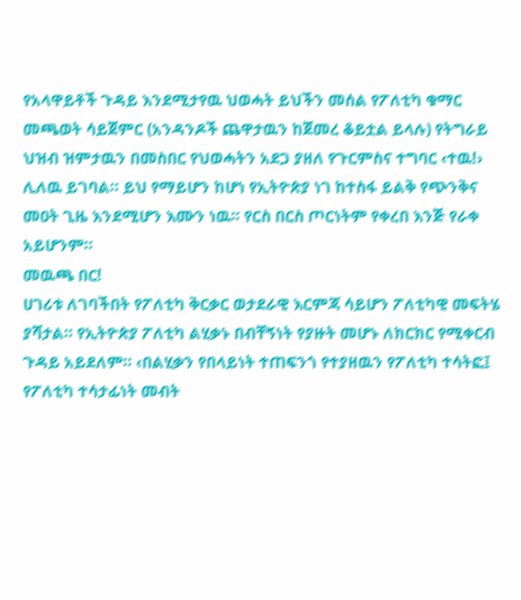የአላዋይቶች ጉዳይ እንደሚታየዉ ህወሓት ይህችን መሰል የፖለቲካ ቁማር መጫወት ሳይጀምር (አንዳንዶች ጨዋታዉን ከጀመረ ቆይቷል ይላሉ) የትግራይ ህዝብ ዝምታዉን በመስበር የህወሓትን አደጋ ያዘለ የጉርምስና ተግባር ‹ተዉ!› ሊለዉ ይገባል። ይህ የማይሆን ከሆነ የኢትዮጵያ ነገ ከተስፋ ይልቅ የጭንቅና መዐት ጊዜ እንደሚሆን እሙን ነዉ። የርስ በርስ ጦርነትም የቀረበ እንጅ የራቀ አይሆንም።
መዉጫ በር!
ሀገሪቱ ለገባችበት የፖለቲካ ቅርቃር ወታደራዊ እርምጃ ሳይሆን ፖለቲካዊ መፍትሄ ያሻታል። የኢትዮጵያ ፖለቲካ ልሂቃኑ በብቸኝነት የያዙት መሆኑ ለክርክር የሚቀርብ ጉዳይ አይደለም። ‹በልሂቃን የበላይነት ተጠፍንጎ የተያዘዉን የፖለቲካ ተሳትፎ፤ የፖለቲካ ተሳታፊነት መብት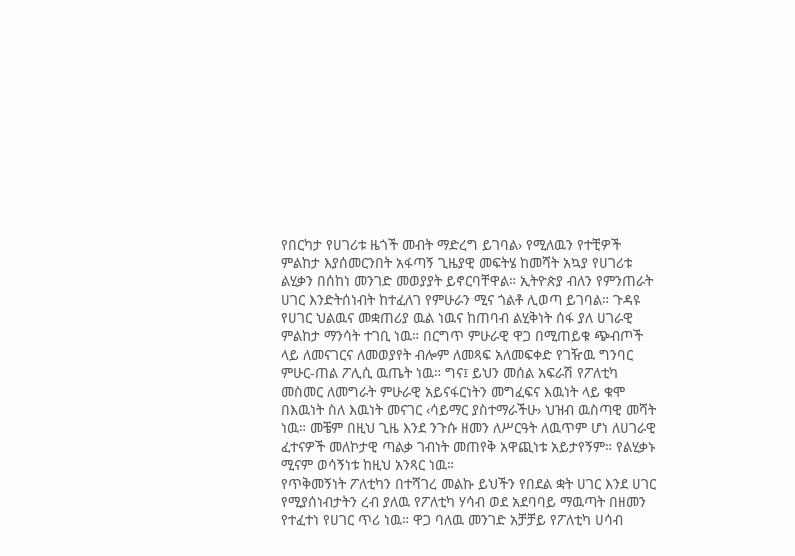የበርካታ የሀገሪቱ ዜጎች መብት ማድረግ ይገባል› የሚለዉን የተቺዎች ምልከታ እያሰመርንበት አፋጣኝ ጊዜያዊ መፍትሄ ከመሻት አኳያ የሀገሪቱ ልሂቃን በሰከነ መንገድ መወያያት ይኖርባቸዋል። ኢትዮጵያ ብለን የምንጠራት ሀገር እንድትሰነብት ከተፈለገ የምሁራን ሚና ጎልቶ ሊወጣ ይገባል። ጉዳዩ የሀገር ህልዉና መቋጠሪያ ዉል ነዉና ከጠባብ ልሂቅነት ሰፋ ያለ ሀገራዊ ምልከታ ማንሳት ተገቢ ነዉ። በርግጥ ምሁራዊ ዋጋ በሚጠይቁ ጭብጦች ላይ ለመናገርና ለመወያየት ብሎም ለመጻፍ አለመፍቀድ የገዥዉ ግንባር ምሁር-ጠል ፖሊሲ ዉጤት ነዉ። ግና፤ ይህን መሰል አፍራሽ የፖለቲካ መስመር ለመግራት ምሁራዊ አይናፋርነትን መግፈፍና እዉነት ላይ ቁሞ በእዉነት ስለ እዉነት መናገር ‹ሳይማር ያስተማራችሁ› ህዝብ ዉስጣዊ መሻት ነዉ። መቼም በዚህ ጊዜ እንደ ንጉሱ ዘመን ለሥርዓት ለዉጥም ሆነ ለሀገራዊ ፈተናዎች መለኮታዊ ጣልቃ ገብነት መጠየቅ አዋጪነቱ አይታየኝም። የልሂቃኑ ሚናም ወሳኝነቱ ከዚህ አንጻር ነዉ።
የጥቅመኝነት ፖለቲካን በተሻገረ መልኩ ይህችን የበደል ቋት ሀገር እንደ ሀገር የሚያሰነብታትን ረብ ያለዉ የፖለቲካ ሃሳብ ወደ አደባባይ ማዉጣት በዘመን የተፈተነ የሀገር ጥሪ ነዉ። ዋጋ ባለዉ መንገድ አቻቻይ የፖለቲካ ሀሳብ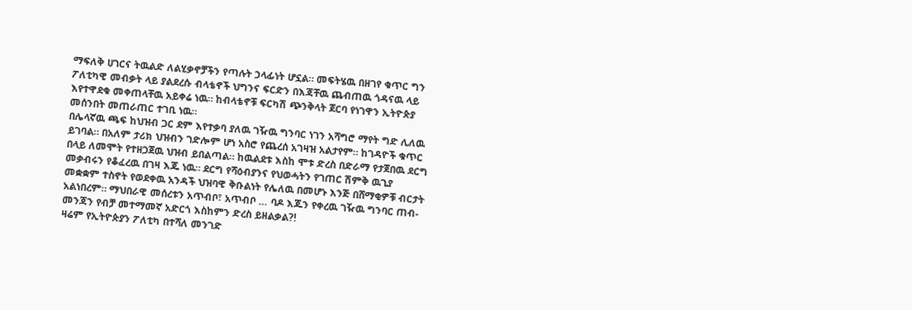ማፍለቅ ሀገርና ትዉልድ ለልሂቃኖቻችን የጣሉት ኃላፊነት ሆኗል። መፍትሄዉ በዘገየ ቁጥር ግን ፖለቲካዊ መብቃት ላይ ያልደረሱ ብላቴኖች ህግንና ፍርድን በእጃቸዉ ጨብጠዉ ጎዳናዉ ላይ እየተዋደቁ መቀጠላቸዉ አይቀሬ ነዉ። ከብላቴኖቹ ፍርካሽ ጭንቅላት ጀርባ የነገዋን ኢትዮጵያ መሰንበት መጠራጠር ተገቢ ነዉ።
በሌላኛዉ ጫፍ ከህዝብ ጋር ደም እየተቃባ ያለዉ ገዥዉ ግንባር ነገን አሻግሮ ማየት ግድ ሊለዉ ይገባል። በአለም ታሪክ ህዝብን ገድሎም ሆነ አስሮ የጨረሰ አገዛዝ አልታየም። ከገዳዮች ቁጥር በላይ ለመሞት የተዘጋጀዉ ህዝብ ይበልጣል። ከዉልደቱ እስከ ሞቱ ድረስ በድራማ የታጀበዉ ደርግ መቃብሩን የቆፈረዉ በገዛ እጁ ነዉ። ደርግ የሻዕብያንና የህወሓትን የገጠር ሽምቅ ዉጊያ መቋቋም ተስኖት የወደቀዉ አንዳች ህዝባዊ ቅቡልነት የሌለዉ በመሆኑ እንጅ በሸማቂዎቹ ብርታት አልነበረም። ማህበራዊ መሰረቱን አጥብቦ፣ አጥብቦ … ባዶ እጁን የቀረዉ ገዥዉ ግንባር ጠብ-መንጃን የብቻ መተማመኛ አድርጎ እስከምን ድረስ ይዘልቃል?!
ዛሬም የኢትዮጵያን ፖለቲካ በተሻለ መንገድ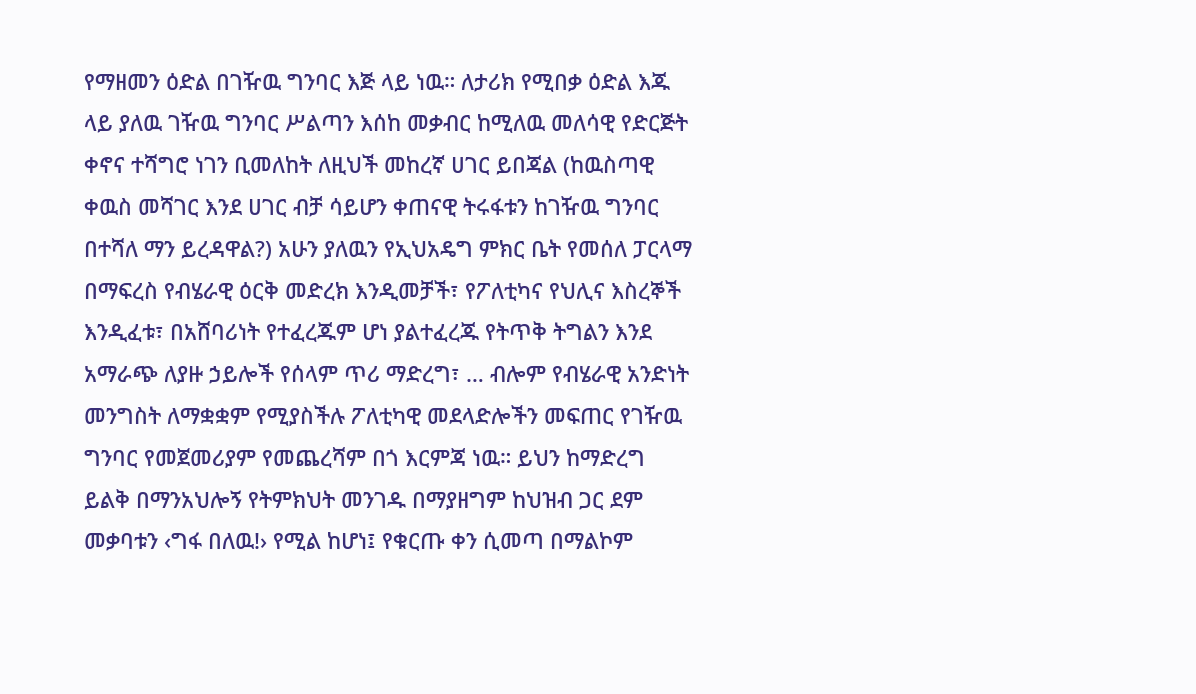የማዘመን ዕድል በገዥዉ ግንባር እጅ ላይ ነዉ። ለታሪክ የሚበቃ ዕድል እጁ ላይ ያለዉ ገዥዉ ግንባር ሥልጣን እሰከ መቃብር ከሚለዉ መለሳዊ የድርጅት ቀኖና ተሻግሮ ነገን ቢመለከት ለዚህች መከረኛ ሀገር ይበጃል (ከዉስጣዊ ቀዉስ መሻገር እንደ ሀገር ብቻ ሳይሆን ቀጠናዊ ትሩፋቱን ከገዥዉ ግንባር በተሻለ ማን ይረዳዋል?) አሁን ያለዉን የኢህአዴግ ምክር ቤት የመሰለ ፓርላማ በማፍረስ የብሄራዊ ዕርቅ መድረክ እንዲመቻች፣ የፖለቲካና የህሊና እስረኞች እንዲፈቱ፣ በአሸባሪነት የተፈረጁም ሆነ ያልተፈረጁ የትጥቅ ትግልን እንደ አማራጭ ለያዙ ኃይሎች የሰላም ጥሪ ማድረግ፣ … ብሎም የብሄራዊ አንድነት መንግስት ለማቋቋም የሚያስችሉ ፖለቲካዊ መደላድሎችን መፍጠር የገዥዉ ግንባር የመጀመሪያም የመጨረሻም በጎ እርምጃ ነዉ። ይህን ከማድረግ ይልቅ በማንአህሎኝ የትምክህት መንገዱ በማያዘግም ከህዝብ ጋር ደም መቃባቱን ‹ግፋ በለዉ!› የሚል ከሆነ፤ የቁርጡ ቀን ሲመጣ በማልኮም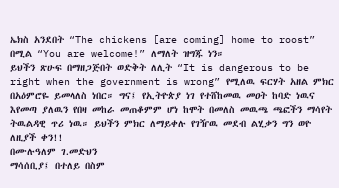ኤክስ አንደበት “The chickens [are coming] home to roost” በሚል “You are welcome!” ለማለት ዝግጁ ነን።
ይህችን ጽሁፍ በማዘጋጅበት ወድቅት ለሊት “It is dangerous to be right when the government is wrong” የሚለዉ ፍርሃት አዘል ምክር በአዕምሮዬ ይመላለስ ነበር። ግና፤ የኢትዮጵያ ነገ የተሸከመዉ መዐት ከባድ ነዉና እየመጣ ያለዉን የበዛ መከራ መጠቆምም ሆነ ከሞት በመለስ መዉጫ ጫፎችን ማሳየት ትዉልዳዊ ጥሪ ነዉ። ይህችን ምክር ለማይቀሉ የገዥዉ መደብ ልሂቃን ግን ወዮ ለዚያች ቀን!!
በሙሉዓለም ገ.መድህን
ማሳሰቢያ፤ በተለይ በስም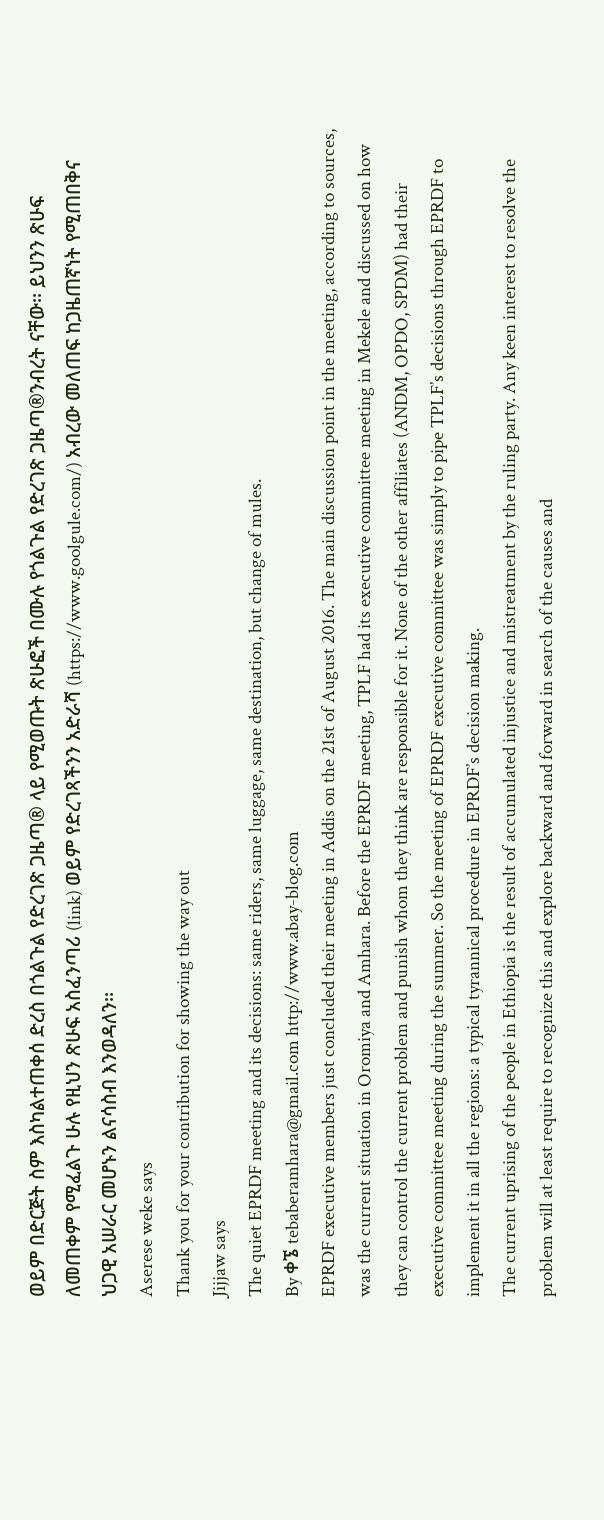ወይም በድርጅት ስም እስካልተጠቀሰ ድረስ በጎልጉል የድረገጽ ጋዜጣ® ላይ የሚወጡት ጽሁፎች በሙሉ የጎልጉል የድረገጽ ጋዜጣ®ንብረት ናቸው፡፡ ይህንን ጽሁፍ ለመጠቀም የሚፈልጉ ሁሉ የዚህን ጽሁፍ አስፈንጣሪ (link) ወይም የድረገጻችንን አድራሻ (https://www.goolgule.com/) አብረው መለጠፍ ከጋዜጠኛነት የሚጠበቅና ህጋዊ አሠራር መሆኑን ልናሳስብ እንወዳለን፡፡
Aserese weke says
Thank you for your contribution for showing the way out
Jijjaw says
The quiet EPRDF meeting and its decisions: same riders, same luggage, same destination, but change of mules.
By ቀኜ tebaberamhara@gmail.com http://www.abay-blog.com
EPRDF executive members just concluded their meeting in Addis on the 21st of August 2016. The main discussion point in the meeting, according to sources, was the current situation in Oromiya and Amhara. Before the EPRDF meeting, TPLF had its executive committee meeting in Mekele and discussed on how they can control the current problem and punish whom they think are responsible for it. None of the other affiliates (ANDM, OPDO, SPDM) had their executive committee meeting during the summer. So the meeting of EPRDF executive committee was simply to pipe TPLF’s decisions through EPRDF to implement it in all the regions: a typical tyrannical procedure in EPRDF’s decision making.
The current uprising of the people in Ethiopia is the result of accumulated injustice and mistreatment by the ruling party. Any keen interest to resolve the problem will at least require to recognize this and explore backward and forward in search of the causes and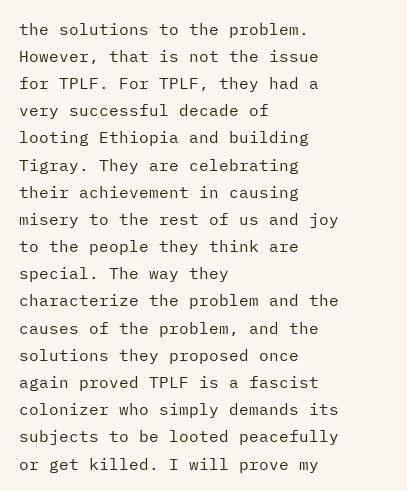the solutions to the problem. However, that is not the issue for TPLF. For TPLF, they had a very successful decade of looting Ethiopia and building Tigray. They are celebrating their achievement in causing misery to the rest of us and joy to the people they think are special. The way they characterize the problem and the causes of the problem, and the solutions they proposed once again proved TPLF is a fascist colonizer who simply demands its subjects to be looted peacefully or get killed. I will prove my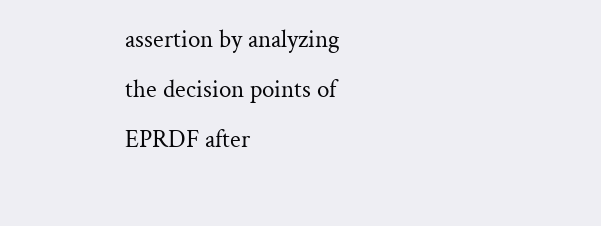assertion by analyzing the decision points of EPRDF after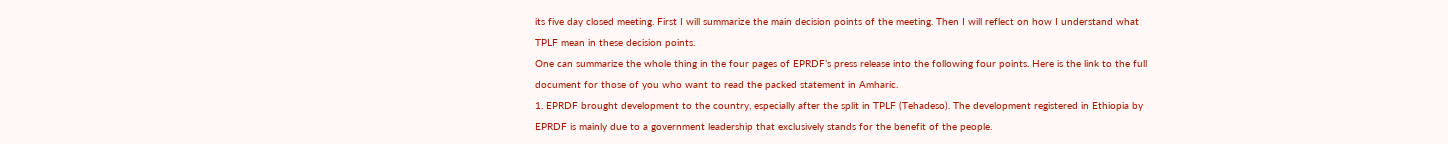its five day closed meeting. First I will summarize the main decision points of the meeting. Then I will reflect on how I understand what TPLF mean in these decision points.
One can summarize the whole thing in the four pages of EPRDF’s press release into the following four points. Here is the link to the full document for those of you who want to read the packed statement in Amharic.
1. EPRDF brought development to the country, especially after the split in TPLF (Tehadeso). The development registered in Ethiopia by EPRDF is mainly due to a government leadership that exclusively stands for the benefit of the people.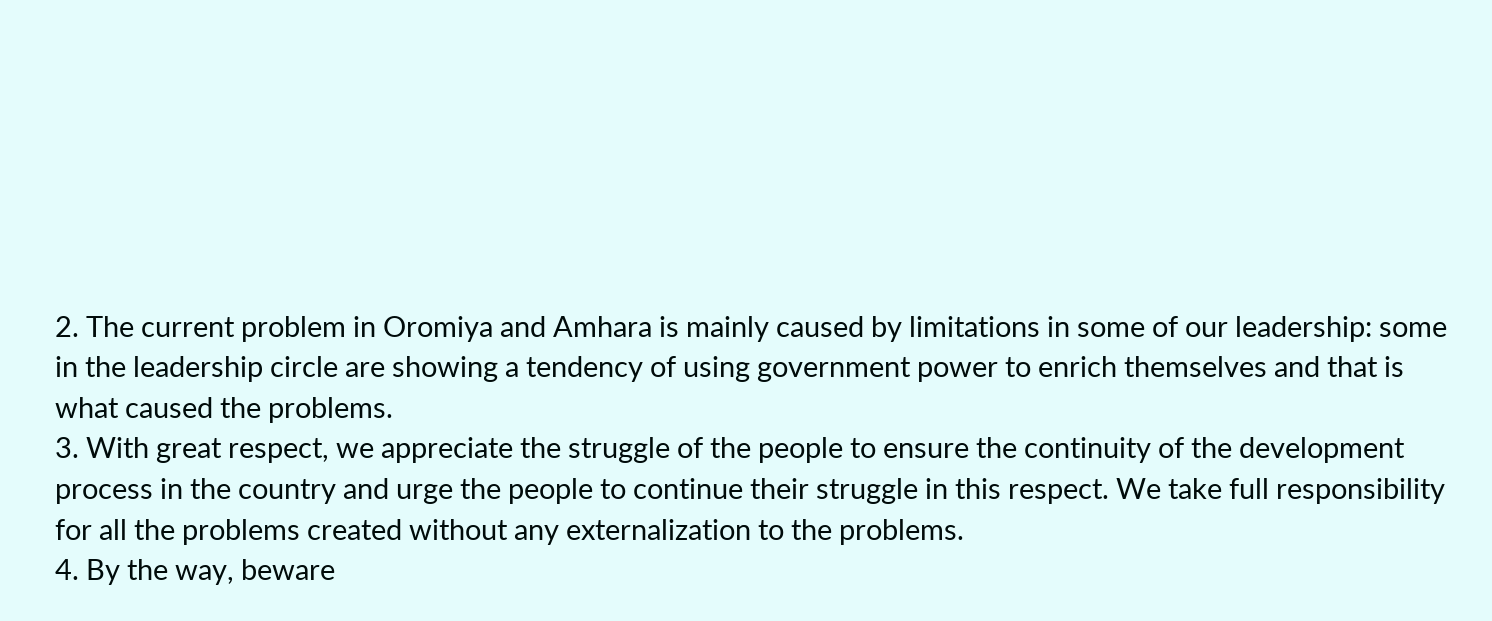2. The current problem in Oromiya and Amhara is mainly caused by limitations in some of our leadership: some in the leadership circle are showing a tendency of using government power to enrich themselves and that is what caused the problems.
3. With great respect, we appreciate the struggle of the people to ensure the continuity of the development process in the country and urge the people to continue their struggle in this respect. We take full responsibility for all the problems created without any externalization to the problems.
4. By the way, beware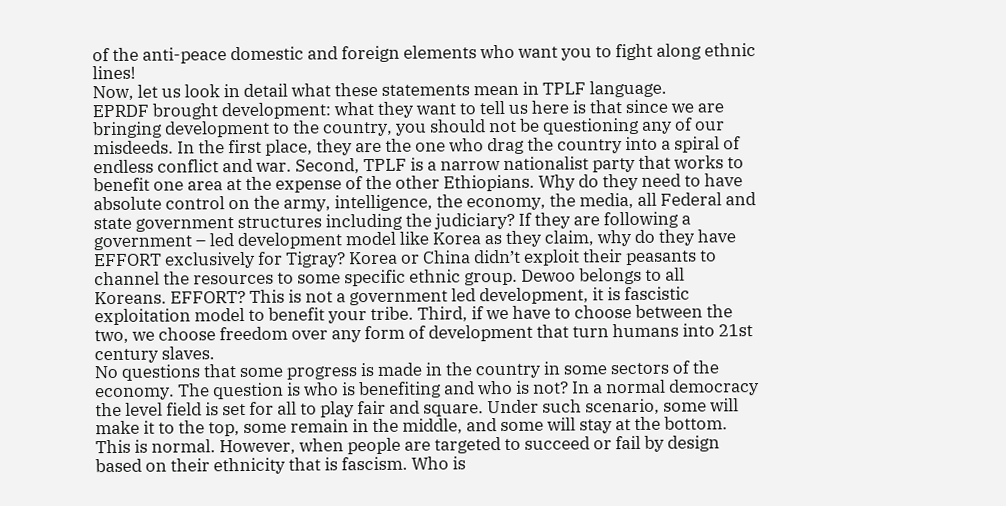of the anti-peace domestic and foreign elements who want you to fight along ethnic lines!
Now, let us look in detail what these statements mean in TPLF language.
EPRDF brought development: what they want to tell us here is that since we are bringing development to the country, you should not be questioning any of our misdeeds. In the first place, they are the one who drag the country into a spiral of endless conflict and war. Second, TPLF is a narrow nationalist party that works to benefit one area at the expense of the other Ethiopians. Why do they need to have absolute control on the army, intelligence, the economy, the media, all Federal and state government structures including the judiciary? If they are following a government – led development model like Korea as they claim, why do they have EFFORT exclusively for Tigray? Korea or China didn’t exploit their peasants to channel the resources to some specific ethnic group. Dewoo belongs to all Koreans. EFFORT? This is not a government led development, it is fascistic exploitation model to benefit your tribe. Third, if we have to choose between the two, we choose freedom over any form of development that turn humans into 21st century slaves.
No questions that some progress is made in the country in some sectors of the economy. The question is who is benefiting and who is not? In a normal democracy the level field is set for all to play fair and square. Under such scenario, some will make it to the top, some remain in the middle, and some will stay at the bottom. This is normal. However, when people are targeted to succeed or fail by design based on their ethnicity that is fascism. Who is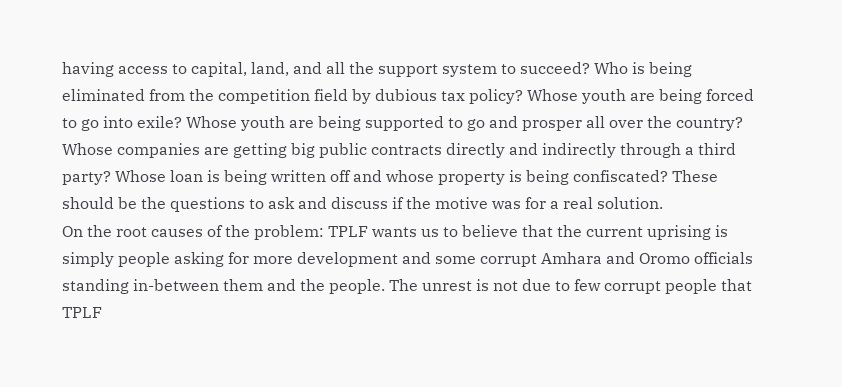having access to capital, land, and all the support system to succeed? Who is being eliminated from the competition field by dubious tax policy? Whose youth are being forced to go into exile? Whose youth are being supported to go and prosper all over the country? Whose companies are getting big public contracts directly and indirectly through a third party? Whose loan is being written off and whose property is being confiscated? These should be the questions to ask and discuss if the motive was for a real solution.
On the root causes of the problem: TPLF wants us to believe that the current uprising is simply people asking for more development and some corrupt Amhara and Oromo officials standing in-between them and the people. The unrest is not due to few corrupt people that TPLF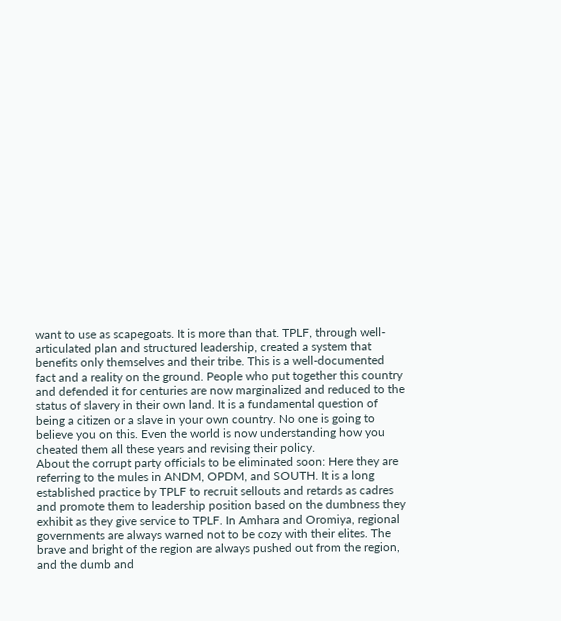want to use as scapegoats. It is more than that. TPLF, through well-articulated plan and structured leadership, created a system that benefits only themselves and their tribe. This is a well-documented fact and a reality on the ground. People who put together this country and defended it for centuries are now marginalized and reduced to the status of slavery in their own land. It is a fundamental question of being a citizen or a slave in your own country. No one is going to believe you on this. Even the world is now understanding how you cheated them all these years and revising their policy.
About the corrupt party officials to be eliminated soon: Here they are referring to the mules in ANDM, OPDM, and SOUTH. It is a long established practice by TPLF to recruit sellouts and retards as cadres and promote them to leadership position based on the dumbness they exhibit as they give service to TPLF. In Amhara and Oromiya, regional governments are always warned not to be cozy with their elites. The brave and bright of the region are always pushed out from the region, and the dumb and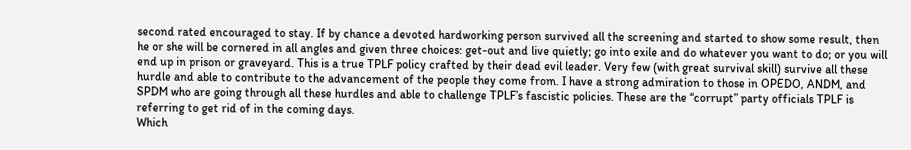second rated encouraged to stay. If by chance a devoted hardworking person survived all the screening and started to show some result, then he or she will be cornered in all angles and given three choices: get-out and live quietly; go into exile and do whatever you want to do; or you will end up in prison or graveyard. This is a true TPLF policy crafted by their dead evil leader. Very few (with great survival skill) survive all these hurdle and able to contribute to the advancement of the people they come from. I have a strong admiration to those in OPEDO, ANDM, and SPDM who are going through all these hurdles and able to challenge TPLF’s fascistic policies. These are the “corrupt” party officials TPLF is referring to get rid of in the coming days.
Which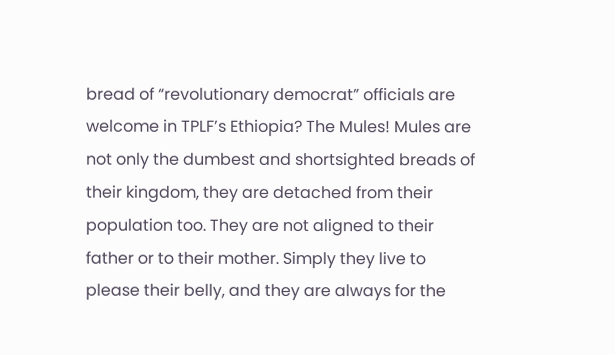bread of “revolutionary democrat” officials are welcome in TPLF’s Ethiopia? The Mules! Mules are not only the dumbest and shortsighted breads of their kingdom, they are detached from their population too. They are not aligned to their father or to their mother. Simply they live to please their belly, and they are always for the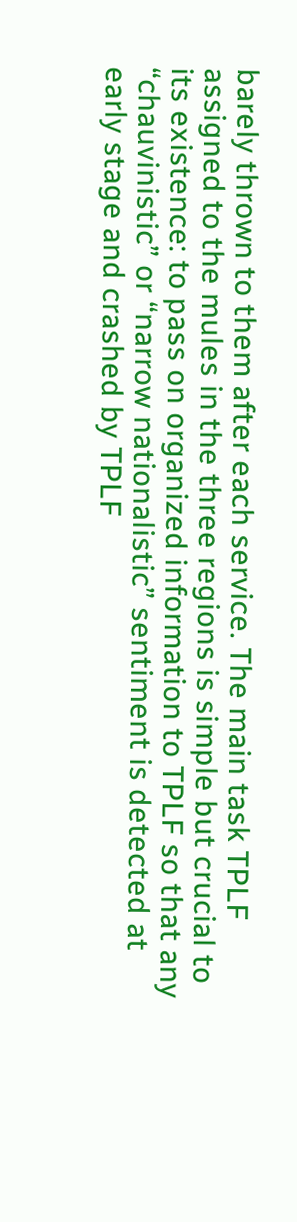barely thrown to them after each service. The main task TPLF assigned to the mules in the three regions is simple but crucial to its existence: to pass on organized information to TPLF so that any “chauvinistic” or “narrow nationalistic” sentiment is detected at early stage and crashed by TPLF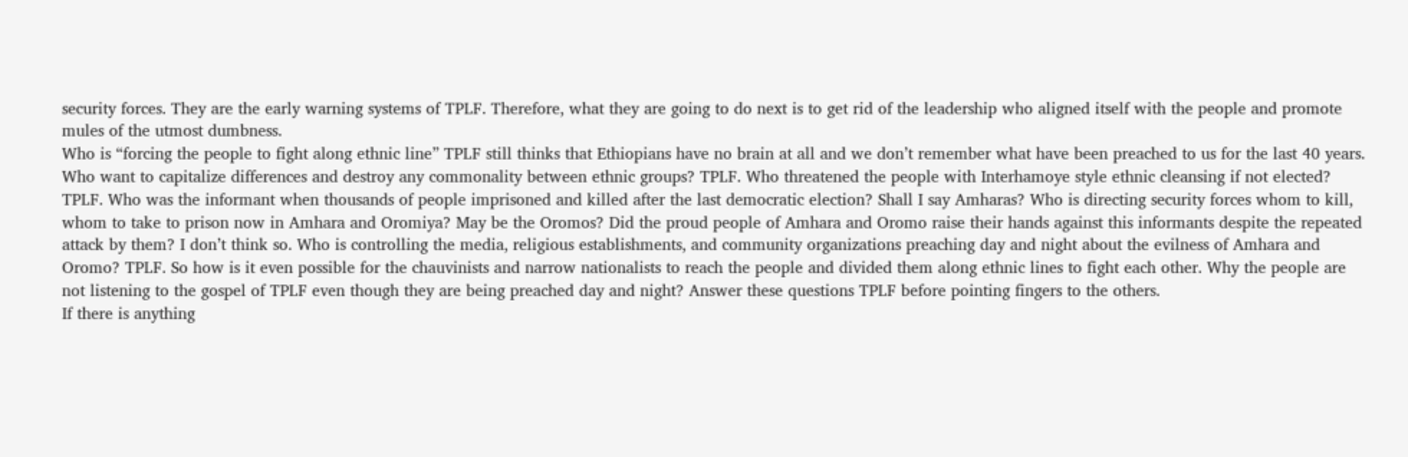security forces. They are the early warning systems of TPLF. Therefore, what they are going to do next is to get rid of the leadership who aligned itself with the people and promote mules of the utmost dumbness.
Who is “forcing the people to fight along ethnic line” TPLF still thinks that Ethiopians have no brain at all and we don’t remember what have been preached to us for the last 40 years. Who want to capitalize differences and destroy any commonality between ethnic groups? TPLF. Who threatened the people with Interhamoye style ethnic cleansing if not elected? TPLF. Who was the informant when thousands of people imprisoned and killed after the last democratic election? Shall I say Amharas? Who is directing security forces whom to kill, whom to take to prison now in Amhara and Oromiya? May be the Oromos? Did the proud people of Amhara and Oromo raise their hands against this informants despite the repeated attack by them? I don’t think so. Who is controlling the media, religious establishments, and community organizations preaching day and night about the evilness of Amhara and Oromo? TPLF. So how is it even possible for the chauvinists and narrow nationalists to reach the people and divided them along ethnic lines to fight each other. Why the people are not listening to the gospel of TPLF even though they are being preached day and night? Answer these questions TPLF before pointing fingers to the others.
If there is anything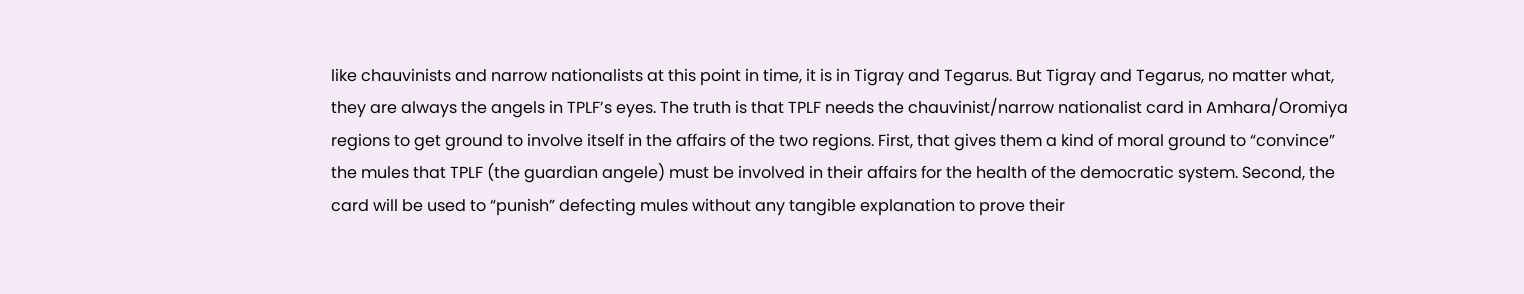like chauvinists and narrow nationalists at this point in time, it is in Tigray and Tegarus. But Tigray and Tegarus, no matter what, they are always the angels in TPLF’s eyes. The truth is that TPLF needs the chauvinist/narrow nationalist card in Amhara/Oromiya regions to get ground to involve itself in the affairs of the two regions. First, that gives them a kind of moral ground to “convince” the mules that TPLF (the guardian angele) must be involved in their affairs for the health of the democratic system. Second, the card will be used to “punish” defecting mules without any tangible explanation to prove their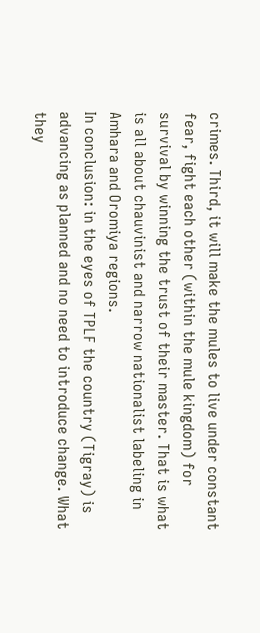crimes. Third, it will make the mules to live under constant fear, fight each other (within the mule kingdom) for survival by winning the trust of their master. That is what is all about chauvinist and narrow nationalist labeling in Amhara and Oromiya regions.
In conclusion: in the eyes of TPLF the country (Tigray) is advancing as planned and no need to introduce change. What they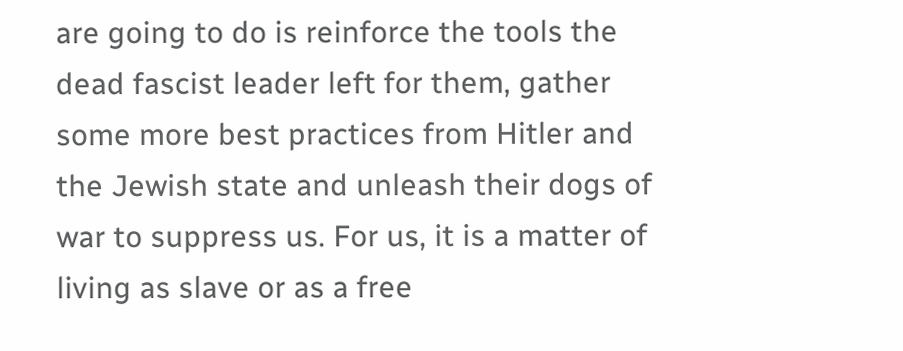are going to do is reinforce the tools the dead fascist leader left for them, gather some more best practices from Hitler and the Jewish state and unleash their dogs of war to suppress us. For us, it is a matter of living as slave or as a free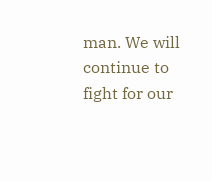man. We will continue to fight for our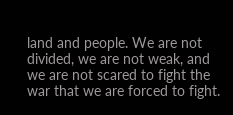land and people. We are not divided, we are not weak, and we are not scared to fight the war that we are forced to fight.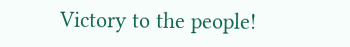Victory to the people!